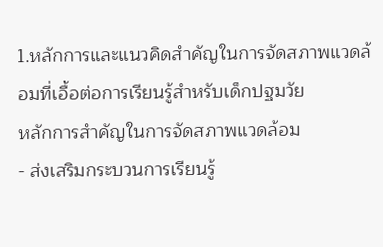1.หลักการและแนวคิดสำคัญในการจัดสภาพแวดล้อมที่เอื้อต่อการเรียนรู้สำหรับเด็กปฐมวัย
หลักการสำคัญในการจัดสภาพแวดล้อม
- ส่งเสริมกระบวนการเรียนรู้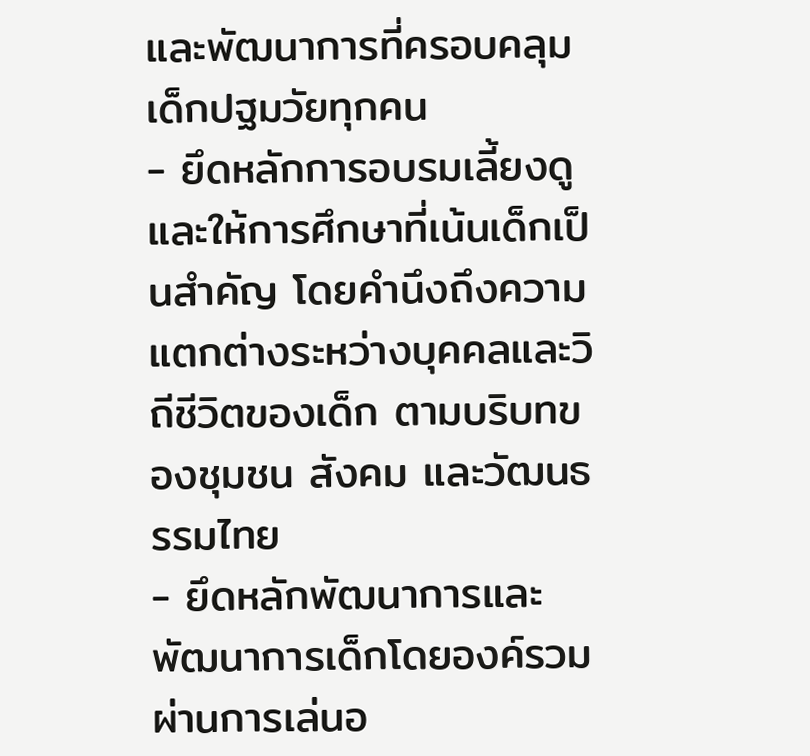และพัฒนาการที่ครอบคลุมเด็กปฐมวัยทุกคน
- ยึดหลักการอบรมเลี้ยงดูและให้การศึกษาที่เน้นเด็กเป็นสำคัญ โดยคำนึงถึงความแตกต่างระหว่างบุคคลและวิถีชีวิตของเด็ก ตามบริบทของชุมชน สังคม และวัฒนธรรมไทย
- ยึดหลักพัฒนาการและพัฒนาการเด็กโดยองค์รวม ผ่านการเล่นอ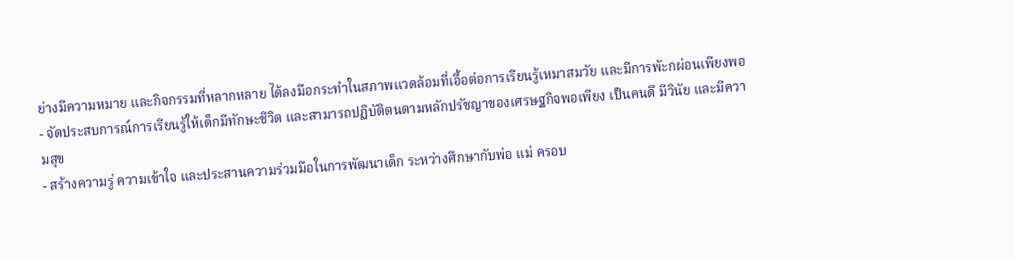ย่างมีความหมาย และกิจกรรมที่หลากหลาย ได้ลงมือกระทำในสภาพแวดล้อมที่เอื้อต่อการเรียนรู้เหมาสมวัย และมีการพัะกผ่อนเพียงพอ
- จัดประสบการณ์การเรียนรู้ให้เด็กมีทักษะชีวิต และสามารถปฏิบัติตนตามหลักปรัชญาของเศรษฐกิจพอเพียง เป็นคนดึ มีวินัย และมีความสุข
- สร้างความรู่ ความเข้าใจ และประสานความร่วมมือในการพัฒนาเด็ก ระหว่างศึกษากับพ่อ แม่ ครอบ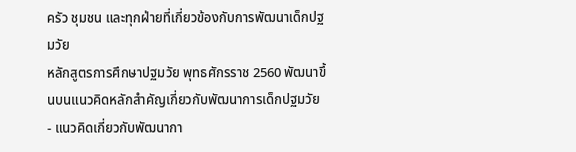ครัว ชุมชน และทุกฝ่ายที่เกี่ยวข้องกับการพัฒนาเด็กปฐมวัย
หลักสูตรการศึกษาปฐมวัย พุทธศักรราช 2560 พัฒนาขึ้นบนแนวคิดหลักสำคัญเกี่ยวกับพัฒนาการเด็กปฐมวัย
- แนวคิดเกี่ยวกับพัฒนากา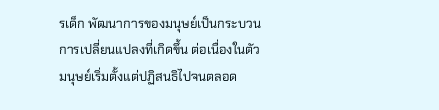รเด็ก พัฒนาการของมนุษย์เป็นกระบวนการเปลี่ยนแปลงที่เกิดขึ้น ต่อเนื่องในตัวมนุษย์เริ่มตั้งแต่ปฏิสนธิไปจนตลอด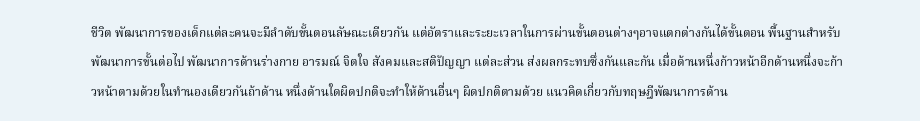ชีวิต พัฒนาการของเด็กแต่ละคนจะมีลำดับขั้นตอนลัษณะเดียวกัน แต่อัตราและระยะเวลาในการผ่านขั้นตอนต่างๆอาจแตกต่างกันได้ขั้นตอน พื้นฐานสำหรับพัฒนาการขั้นต่อไป พัฒนาการด้านร่างกาย อารมณ์ จิตใจ สังคมและสติปัญญา แต่ละส่วน ส่งผลกระทบซึ่งกันและกัน เมื่อด้านหนึ่งก้าวหน้าอีกด้านหนึ่งจะก้าวหน้าตามด้วยในทำนองเดียวกันถ้าด้าน หนึ่งด้านใดผิดปกติจะทำให้ด้านอื่นๆ ผิดปกติตามด้วย แนวคิดเกี่ยวกับทฤษฎีพัฒนาการด้าน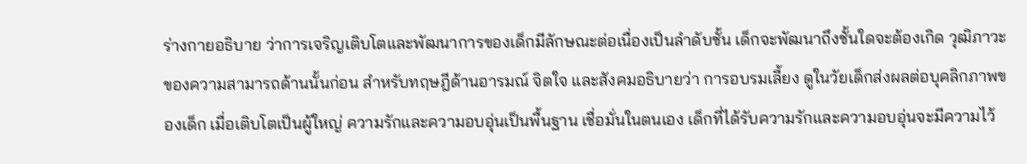ร่างกายอธิบาย ว่าการเจริญเติบโตและพัฒนาการของเด็กมีลักษณะต่อเนื่องเป็นลำดับชั้น เด็กจะพัฒนาถึงชั้นใดจะต้องเกิด วุฒิภาวะของความสามารถด้านนั้นก่อน สำหรับทฤษฎีด้านอารมณ์ จิตใจ และสังคมอธิบายว่า การอบรมเลี้ยง ดูในวัยเด็กส่งผลต่อบุคลิกภาพของเด็ก เมื่อเติบโตเป็นผู้ใหญ่ ความรักและความอบอุ่นเป็นพื้นฐาน เชื่อมั่นในตนเอง เด็กที่ได้รับความรักและความอบอุ่นจะมีความไว้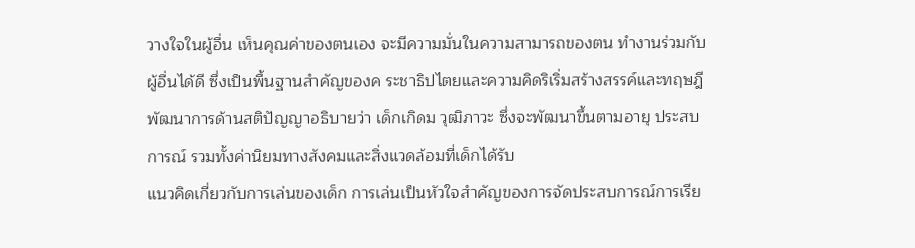วางใจในผู้อื่น เห็นคุณค่าของตนเอง จะมีความมั่นในความสามารถของตน ทำงานร่วมกับผู้อื่นได้ดี ซึ่งเป็นพื้นฐานสำคัญของค ระชาธิปไตยและความคิดริเริ่มสร้างสรรค์และทฤษฎีพัฒนาการด้านสติปัญญาอธิบายว่า เด็กเกิดม วุฒิภาวะ ซึ่งจะพัฒนาขึ้นตามอายุ ประสบการณ์ รวมทั้งค่านิยมทางสังคมและสิ่งแวดล้อมที่เด็กได้รับ
แนวคิดเกี่ยวกับการเล่นของเด็ก การเล่นเป็นหัวใจสำคัญของการจัดประสบการณ์การเรีย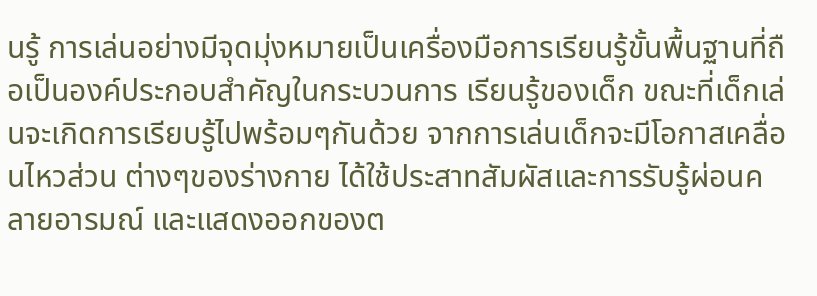นรู้ การเล่นอย่างมีจุดมุ่งหมายเป็นเครื่องมือการเรียนรู้ขั้นพื้นฐานที่ถือเป็นองค์ประกอบสำคัญในกระบวนการ เรียนรู้ของเด็ก ขณะที่เด็กเล่นจะเกิดการเรียบรู้ไปพร้อมๆกันด้วย จากการเล่นเด็กจะมีโอกาสเคลื่อนไหวส่วน ต่างๆของร่างกาย ได้ใช้ประสาทสัมผัสและการรับรู้ผ่อนคลายอารมณ์ และแสดงออกของต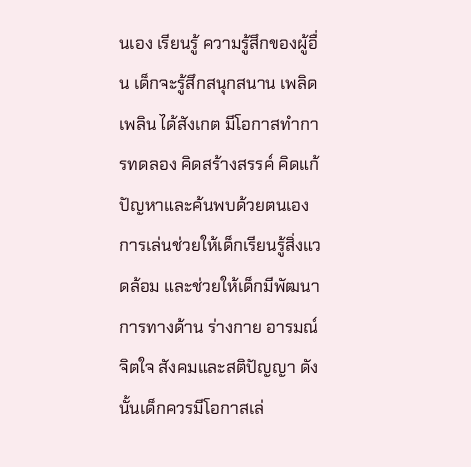นเอง เรียนรู้ ความรู้สึกของผู้อื่น เด็กจะรู้สึกสนุกสนาน เพลิดเพลิน ได้สังเกต มีโอกาสทำการทดลอง คิดสร้างสรรค์ คิดแก้ปัญหาและค้นพบด้วยตนเอง การเล่นช่วยให้เด็กเรียนรู้สิ่งแวดล้อม และช่วยให้เด็กมีพัฒนาการทางด้าน ร่างกาย อารมณ์ จิตใจ สังคมและสติปัญญา ดังนั้นเด็กควรมีโอกาสเล่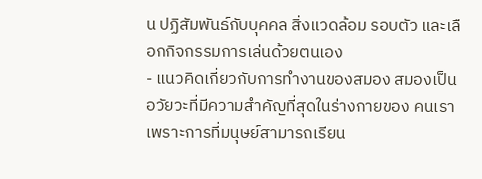น ปฏิสัมพันธ์กับบุคคล สิ่งแวดล้อม รอบตัว และเลือกกิจกรรมการเล่นด้วยตนเอง
- แนวคิดเกี่ยวกับการทำงานของสมอง สมองเป็นอวัยวะที่มีความสำคัญที่สุดในร่างกายของ คนเรา เพราะการที่มนุษย์สามารถเรียน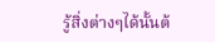รู้สิ่งต่างๆได้นั้นต้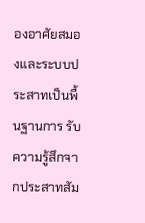องอาศัยสมองและระบบประสาทเป็นพื้นฐานการ รับความรู้สึกจากประสาทสัม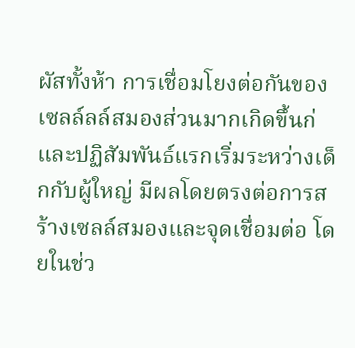ผัสทั้งห้า การเชื่อมโยงต่อกันของเซลล์ลล์สมองส่วนมากเกิดขึ้นก่ และปฏิสัมพันธ์แรกเริ่มระหว่างเด็กกับผู้ใหญ่ มีผลโดยตรงต่อการสร้างเซลล์สมองและจุดเชื่อมต่อ โดยในช่ว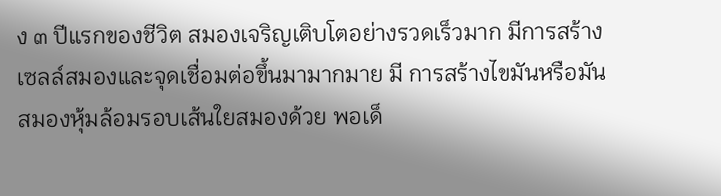ง ๓ ปีแรกของชีวิต สมองเจริญเติบโตอย่างรวดเร็วมาก มีการสร้างเซลล์สมองและจุดเชื่อมต่อขึ้นมามากมาย มี การสร้างไขมันหรือมันสมองหุ้มล้อมรอบเส้นใยสมองด้วย พอเด็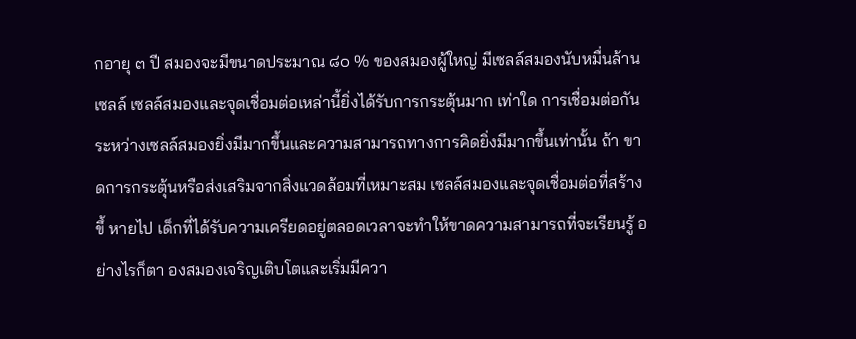กอายุ ๓ ปี สมองจะมีขนาดประมาณ ๘๐ % ของสมองผู้ใหญ่ มีเซลล์สมองนับหมื่นล้านเซลล์ เซลล์สมองและจุดเชื่อมต่อเหล่านี้ยิ่งได้รับการกระตุ้นมาก เท่าใด การเชื่อมต่อกันระหว่างเซลล์สมองยิ่งมีมากขึ้นและความสามารถทางการคิดยิ่งมีมากขึ้นเท่านั้น ถ้า ขาดการกระตุ้นหรือส่งเสริมจากสิ่งแวดล้อมที่เหมาะสม เซลล์สมองและจุดเชื่อมต่อที่สร้างขึ้ หายไป เด็กที่ได้รับความเครียดอยู่ตลอดเวลาจะทำให้ขาดความสามารถที่จะเรียนรู้ อย่างไรก็ตา องสมองเจริญเติบโตและเริ่มมีควา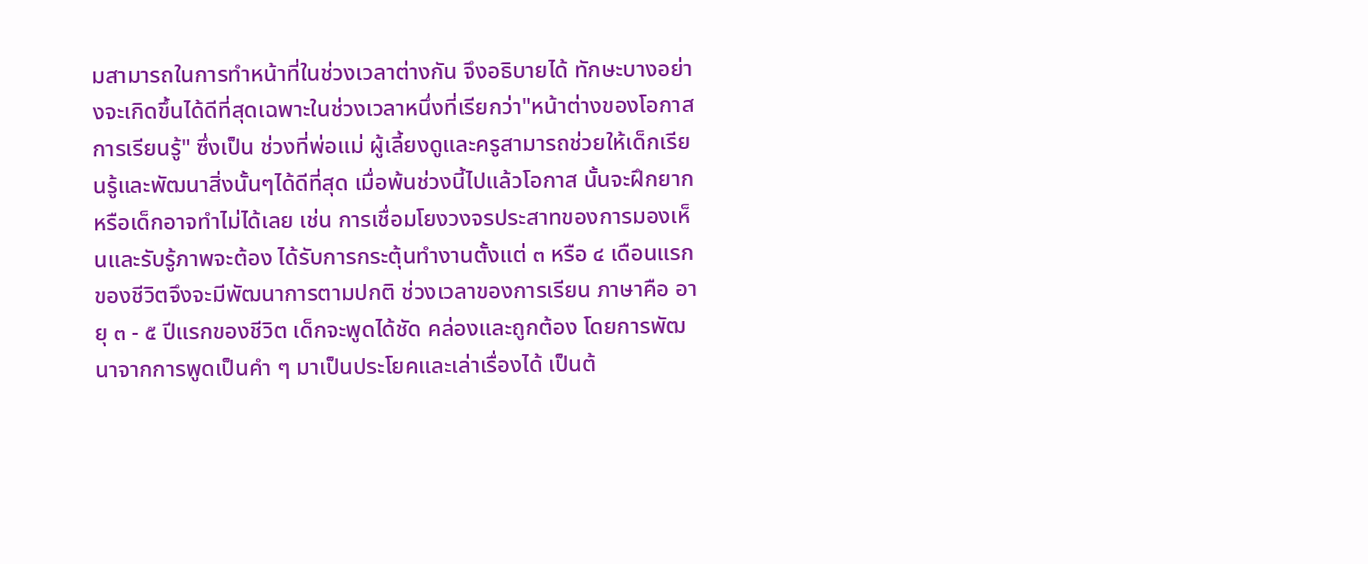มสามารถในการทำหน้าที่ในช่วงเวลาต่างกัน จึงอธิบายได้ ทักษะบางอย่างจะเกิดขึ้นได้ดีที่สุดเฉพาะในช่วงเวลาหนึ่งที่เรียกว่า"หน้าต่างของโอกาสการเรียนรู้" ซึ่งเป็น ช่วงที่พ่อแม่ ผู้เลี้ยงดูและครูสามารถช่วยให้เด็กเรียนรู้และพัฒนาสิ่งนั้นๆได้ดีที่สุด เมื่อพ้นช่วงนี้ไปแล้วโอกาส นั้นจะฝึกยากหรือเด็กอาจทำไม่ได้เลย เช่น การเชื่อมโยงวงจรประสาทของการมองเห็นและรับรู้ภาพจะต้อง ได้รับการกระตุ้นทำงานตั้งแต่ ๓ หรือ ๔ เดือนแรกของชีวิตจึงจะมีพัฒนาการตามปกติ ช่วงเวลาของการเรียน ภาษาคือ อายุ ๓ - ๕ ปีแรกของชีวิต เด็กจะพูดได้ชัด คล่องและถูกต้อง โดยการพัฒนาจากการพูดเป็นคำ ๆ มาเป็นประโยคและเล่าเรื่องได้ เป็นต้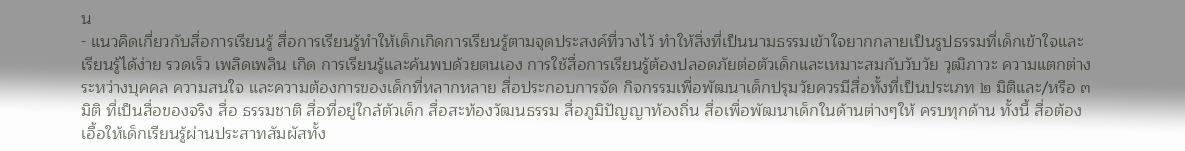น
- แนวคิดเกี่ยวกับสื่อการเรียนรู้ สื่อการเรียนรู้ทำให้เด็กเกิดการเรียนรู้ตามจุดประสงค์ที่วางไว้ ทำให้สิ่งที่เป็นนามธรรมเข้าใจยากกลายเป็นรูปธรรมที่เด็กเข้าใจและเรียนรู้ได้ง่าย รวดเร็ว เพลิดเพลิน เกิด การเรียนรู้และค้นพบด้วยตนเอง การใช้สื่อการเรียนรู้ต้องปลอดภัยต่อตัวเด็กและเหมาะสมกับวับวัย วุฒิภาวะ ความแตกต่างระหว่างบุคคล ความสนใจ และความต้องการของเด็กที่หลากหลาย สื่อประกอบการจัด กิจกรรมเพื่อพัฒนาเด็กปรุมวัยควรมีสื่อทั้งที่เป็นประเภท ๒ มิติและ/หรือ ๓ มิติ ที่เป็นสื่อของจริง สื่อ ธรรมชาติ สื่อที่อยู่ใกล้ตัวเด็ก สื่อสะท้องวัฒนธรรม สื่อภูมิปัญญาท้องถิ่น สื่อเพื่อพัฒนาเด็กในด้านต่างๆให้ ครบทุกด้าน ทั้งนี้ สื่อต้องเอื้อให้เด็กเรียนรู้ผ่านประสาทสัมผัสทั้ง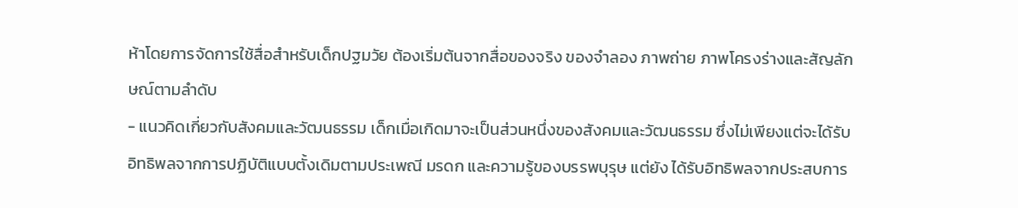ห้าโดยการจัดการใช้สื่อสำหรับเด็กปฐมวัย ต้องเริ่มต้นจากสื่อของจริง ของจำลอง ภาพถ่าย ภาพโครงร่างและสัญลักษณ์ตามลำดับ
- แนวคิดเกี่ยวกับสังคมและวัฒนธรรม เด็กเมื่อเกิดมาจะเป็นส่วนหนึ่งของสังคมและวัฒนธรรม ซึ่งไม่เพียงแต่จะได้รับอิทธิพลจากการปฏิบัติแบบตั้งเดิมตามประเพณี มรดก และความรู้ของบรรพบุรุษ แต่ยัง ได้รับอิทธิพลจากประสบการ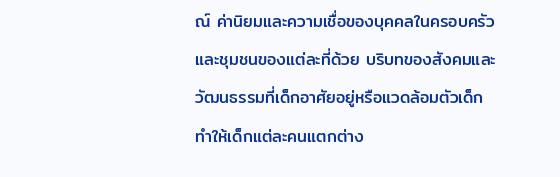ณ์ ค่านิยมและความเชื่อของบุคคลในครอบครัว และชุมชนของแต่ละที่ด้วย บริบทของสังคมและวัฒนธรรมที่เด็กอาศัยอยู่หรือแวดล้อมตัวเด็กทำให้เด็กแต่ละคนแตกต่าง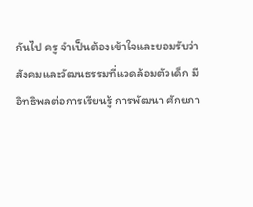กันไป ครู จำเป็นต้องเข้าใจและยอมรับว่าสังคมและวัฒนธรรมที่แวดล้อมตัวเด็ก มีอิทธิพลต่อการเรียนรู้ การพัฒนา ศักยภา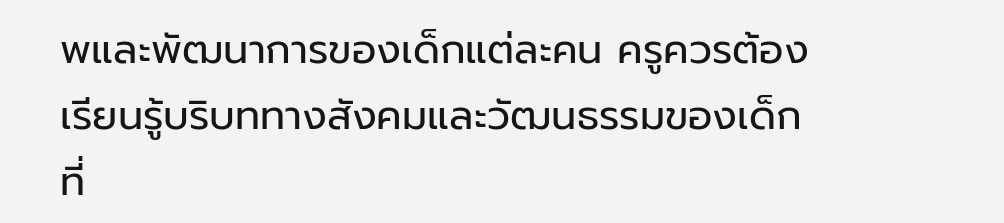พและพัฒนาการของเด็กแต่ละคน ครูควรต้องเรียนรู้บริบททางสังคมและวัฒนธรรมของเด็กที่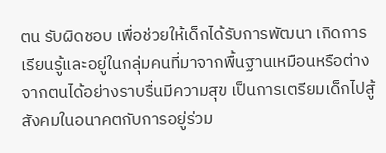ตน รับผิดชอบ เพื่อช่วยให้เด็กได้รับการพัฒนา เกิดการเรียนรู้และอยู่ในกลุ่มคนที่มาจากพื้นฐานเหมือนหรือต่าง จากตนได้อย่างราบรื่นมีความสุข เป็นการเตรียมเด็กไปสู้สังคมในอนาคตกับการอยู่ร่วม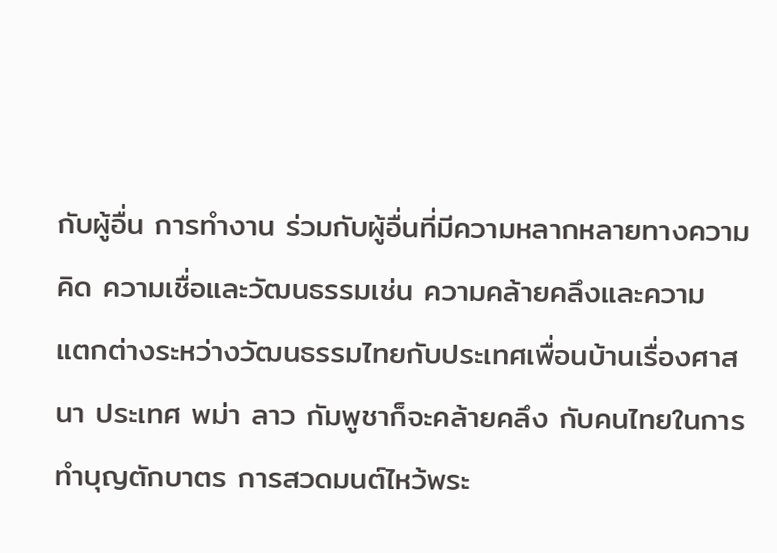กับผู้อื่น การทำงาน ร่วมกับผู้อื่นที่มีความหลากหลายทางความคิด ความเชื่อและวัฒนธรรมเช่น ความคล้ายคลึงและความ แตกต่างระหว่างวัฒนธรรมไทยกับประเทศเพื่อนบ้านเรื่องศาสนา ประเทศ พม่า ลาว กัมพูชาก็จะคล้ายคลึง กับคนไทยในการทำบุญตักบาตร การสวดมนต์ไหว้พระ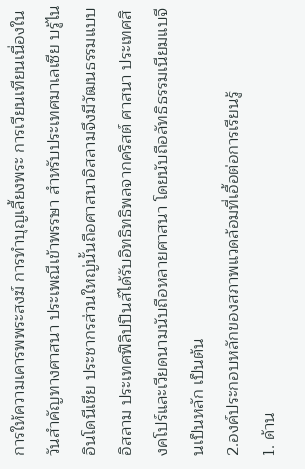การให้ความเคารพพระสงฆ์ การทำบุญเลี้ยงพระ การเวียนเทียนเนื่องในวันสำคัญทางศาสนา ประเพณีเข้าพรรษา สำหรับประเทศมาเลเซีย บรู้ไน อินโดนีเชีย ประชากรส่วนใหญ่นั้นถือศาสนาอิสลามจึงมีวัฒนธรรมแบบอิสลาม ประเทศฟิลิปปินส์ได้รับอิทธิทธิพลจากคริสต์ ศาสนา ประเทศสิงคโปร์และเวียดนามนับถือหลายศาสนา โดยนับถือลัทธิธรรมเนียมแบจีนเป็นหลัก เป็นต้น
2.องค์ประกอบหลักของสภาพแวดล้อมที่เอื้อต่อการเรียนรู้
1. ด้าน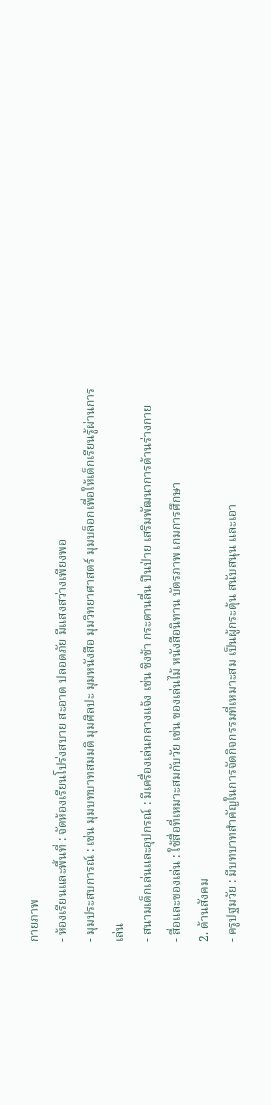กายภาพ
- ห้องเรียนและพื้นที่ : จัดห้องเรียนโปร่งสบาย สะอาด ปลอดภัย มีแสงสว่างเพียงพอ
- มุมประสบการณ์ : เช่น มุมบทบาทสมมติ มุมศิลปะ มุมหนังสือ มุมวิทยาศาสตร์ มุมบล็อกเพื่อให้เด็กเรียนรู้ผ่านการเล่น
- สนามเด็กเล่นและอุปกรณ์ : มีเครื่องเล่นกลางแจ้ง เช่น ชิงช้า กระดานลื่น ปีนป่าย เสริมพัฒนาการด้านร่างกาย
- สื่อและของเล่น : ใช้สื่อที่เหมาะสมกับวัย เช่น ของเล่นไม้ หนังสือนิทาน บัตรภาพ เกมการศึกษา
2. ด้านสังคม
- ครูปฐมวัย : มีบทบาทสำคัญในการจัดกิจกรรมที่เหมาะสม เป็นผู้กระตุ้น สนับสนุน และเอา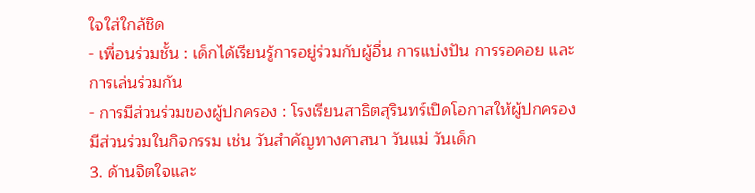ใจใส่ใกล้ชิด
- เพื่อนร่วมชั้น : เด็กได้เรียนรู้การอยู่ร่วมกับผู้อื่น การแบ่งปัน การรอคอย และการเล่นร่วมกัน
- การมีส่วนร่วมของผู้ปกครอง : โรงเรียนสาธิตสุรินทร์เปิดโอกาสให้ผู้ปกครองมีส่วนร่วมในกิจกรรม เช่น วันสำคัญทางศาสนา วันแม่ วันเด็ก
3. ด้านจิตใจและ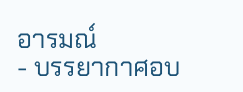อารมณ์
- บรรยากาศอบ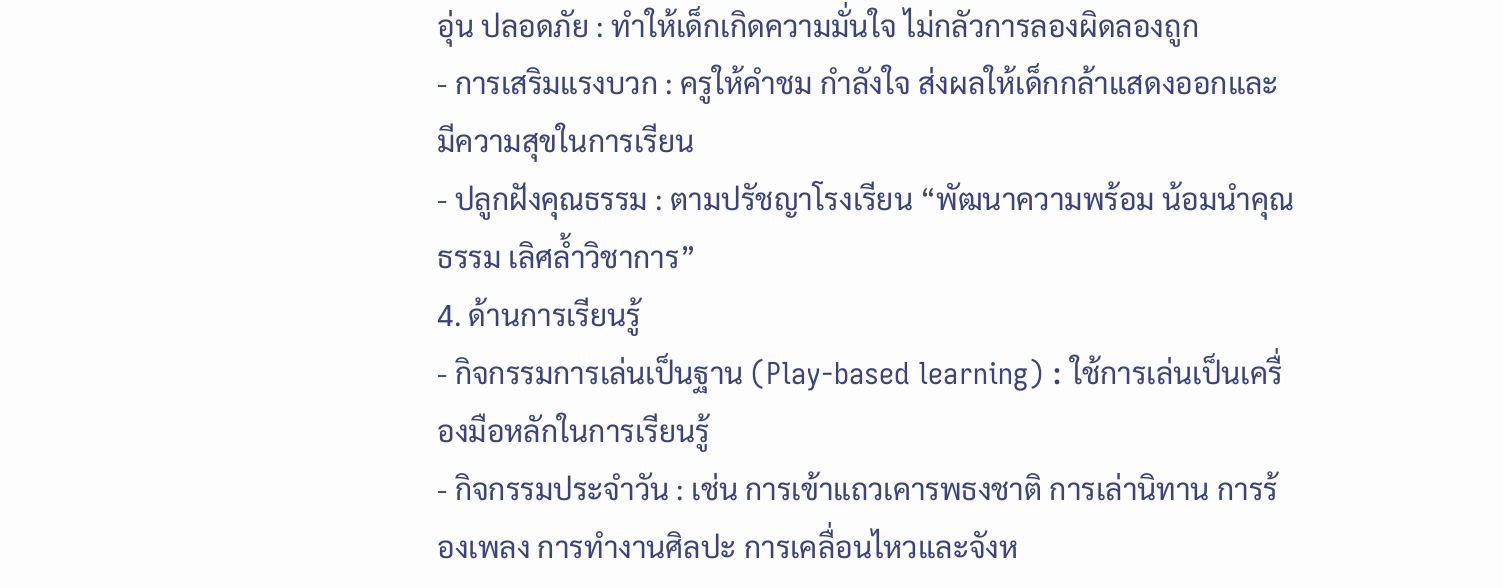อุ่น ปลอดภัย : ทำให้เด็กเกิดความมั่นใจ ไม่กลัวการลองผิดลองถูก
- การเสริมแรงบวก : ครูให้คำชม กำลังใจ ส่งผลให้เด็กกล้าแสดงออกและมีความสุขในการเรียน
- ปลูกฝังคุณธรรม : ตามปรัชญาโรงเรียน “พัฒนาความพร้อม น้อมนำคุณธรรม เลิศล้ำวิชาการ”
4. ด้านการเรียนรู้
- กิจกรรมการเล่นเป็นฐาน (Play-based learning) : ใช้การเล่นเป็นเครื่องมือหลักในการเรียนรู้
- กิจกรรมประจำวัน : เช่น การเข้าแถวเคารพธงชาติ การเล่านิทาน การร้องเพลง การทำงานศิลปะ การเคลื่อนไหวและจังห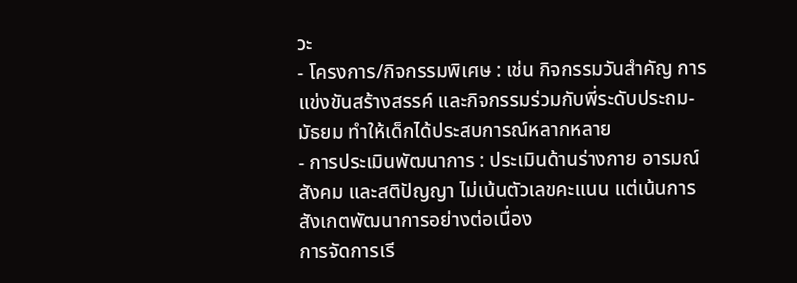วะ
- โครงการ/กิจกรรมพิเศษ : เช่น กิจกรรมวันสำคัญ การแข่งขันสร้างสรรค์ และกิจกรรมร่วมกับพี่ระดับประถม-มัธยม ทำให้เด็กได้ประสบการณ์หลากหลาย
- การประเมินพัฒนาการ : ประเมินด้านร่างกาย อารมณ์ สังคม และสติปัญญา ไม่เน้นตัวเลขคะแนน แต่เน้นการสังเกตพัฒนาการอย่างต่อเนื่อง
การจัดการเรี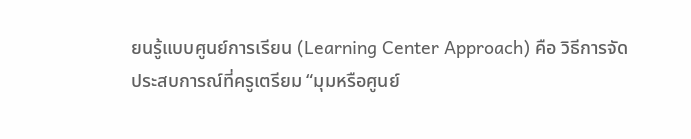ยนรู้แบบศูนย์การเรียน (Learning Center Approach) คือ วิธีการจัดประสบการณ์ที่ครูเตรียม “มุมหรือศูนย์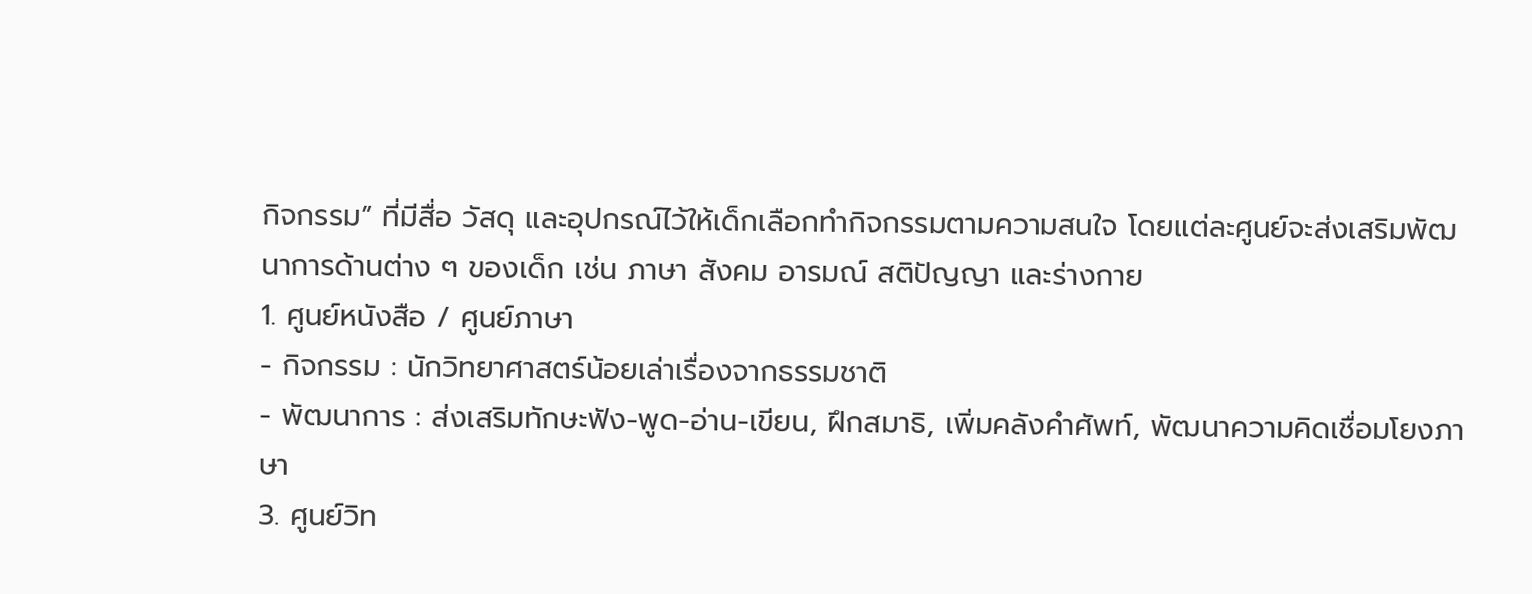กิจกรรม” ที่มีสื่อ วัสดุ และอุปกรณ์ไว้ให้เด็กเลือกทำกิจกรรมตามความสนใจ โดยแต่ละศูนย์จะส่งเสริมพัฒนาการด้านต่าง ๆ ของเด็ก เช่น ภาษา สังคม อารมณ์ สติปัญญา และร่างกาย
1. ศูนย์หนังสือ / ศูนย์ภาษา
- กิจกรรม : นักวิทยาศาสตร์น้อยเล่าเรื่องจากธรรมชาติ
- พัฒนาการ : ส่งเสริมทักษะฟัง-พูด-อ่าน-เขียน, ฝึกสมาธิ, เพิ่มคลังคำศัพท์, พัฒนาความคิดเชื่อมโยงภาษา
3. ศูนย์วิท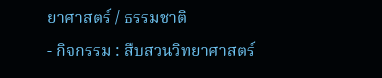ยาศาสตร์ / ธรรมชาติ
- กิจกรรม : สืบสวนวิทยาศาสตร์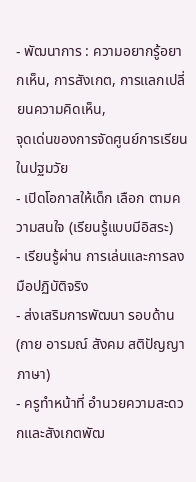- พัฒนาการ : ความอยากรู้อยากเห็น, การสังเกต, การแลกเปลี่ยนความคิดเห็น,
จุดเด่นของการจัดศูนย์การเรียนในปฐมวัย
- เปิดโอกาสให้เด็ก เลือก ตามความสนใจ (เรียนรู้แบบมีอิสระ)
- เรียนรู้ผ่าน การเล่นและการลงมือปฏิบัติจริง
- ส่งเสริมการพัฒนา รอบด้าน (กาย อารมณ์ สังคม สติปัญญา ภาษา)
- ครูทำหน้าที่ อำนวยความสะดวกและสังเกตพัฒ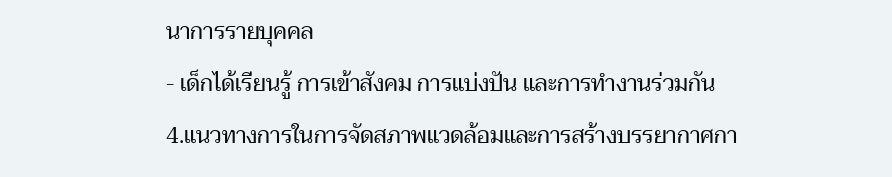นาการรายบุคคล
- เด็กได้เรียนรู้ การเข้าสังคม การแบ่งปัน และการทำงานร่วมกัน
4.แนวทางการในการจัดสภาพแวดล้อมและการสร้างบรรยากาศกา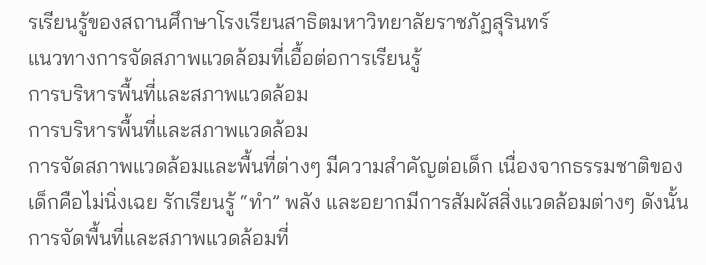รเรียนรู้ของสถานศึกษาโรงเรียนสาธิตมหาวิทยาลัยราชภัฏสุรินทร์
แนวทางการจัดสภาพแวดล้อมที่เอื้อต่อการเรียนรู้
การบริหารพื้นที่และสภาพแวดล้อม
การบริหารพื้นที่และสภาพแวดล้อม
การจัดสภาพแวดล้อมและพื้นที่ต่างๆ มีความสำคัญต่อเด็ก เนื่องจากธรรมชาติของเด็กคือไม่นิ่งเฉย รักเรียนรู้ “ทำ” พลัง และอยากมีการสัมผัสสิ่งแวดล้อมต่างๆ ดังนั้น การจัดพื้นที่และสภาพแวดล้อมที่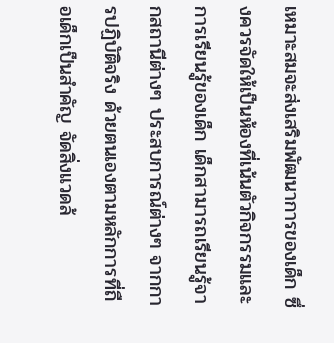เหมาะสมจะส่งเสริมพัฒนาการของเด็ก ซึ่งควรจัดให้เป็นห้องที่เน้นตัวกิจกรรมและการเรียนรู้ของเด็ก เด็กสามารถเรียนรู้จากสถานีต่างๆ ประสบการณ์ต่างๆ จากการปฏิบัติจริง ด้วยตนเองตามหลักการที่ถือเด็กเป็นสำคัญ จัดสิ่งแวดล้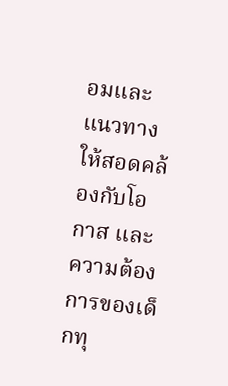อมและแนวทางให้สอดคล้องกับโอกาส และความต้องการของเด็กทุ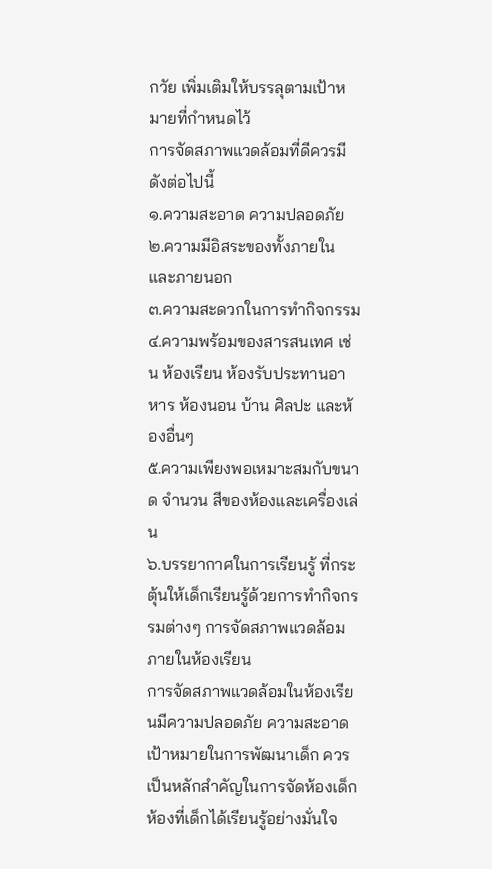กวัย เพิ่มเติมให้บรรลุตามเป้าหมายที่กำหนดไว้
การจัดสภาพแวดล้อมที่ดีควรมีดังต่อไปนี้
๑.ความสะอาด ความปลอดภัย
๒.ความมีอิสระของทั้งภายในและภายนอก
๓.ความสะดวกในการทำกิจกรรม
๔.ความพร้อมของสารสนเทศ เช่น ห้องเรียน ห้องรับประทานอาหาร ห้องนอน บ้าน ศิลปะ และห้องอื่นๆ
๕.ความเพียงพอเหมาะสมกับขนาด จำนวน สีของห้องและเครื่องเล่น
๖.บรรยากาศในการเรียนรู้ ที่กระตุ้นให้เด็กเรียนรู้ด้วยการทำกิจกรรมต่างๆ การจัดสภาพแวดล้อมภายในห้องเรียน
การจัดสภาพแวดล้อมในห้องเรียนมีความปลอดภัย ความสะอาด เป้าหมายในการพัฒนาเด็ก ควรเป็นหลักสำคัญในการจัดห้องเด็ก ห้องที่เด็กได้เรียนรู้อย่างมั่นใจ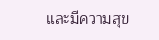และมีความสุข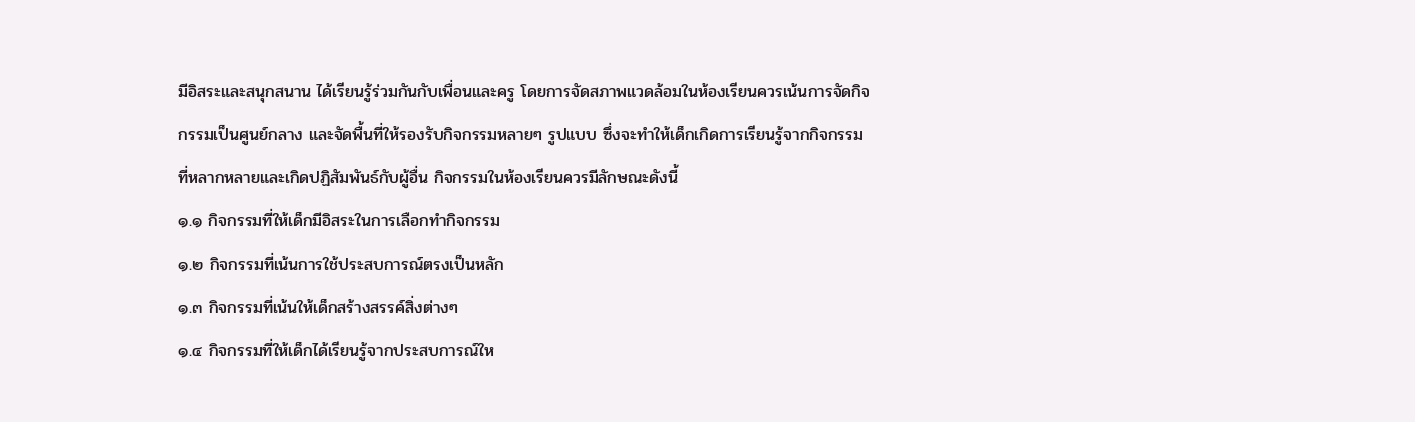มีอิสระและสนุกสนาน ได้เรียนรู้ร่วมกันกับเพื่อนและครู โดยการจัดสภาพแวดล้อมในห้องเรียนควรเน้นการจัดกิจกรรมเป็นศูนย์กลาง และจัดพื้นที่ให้รองรับกิจกรรมหลายๆ รูปแบบ ซึ่งจะทำให้เด็กเกิดการเรียนรู้จากกิจกรรมที่หลากหลายและเกิดปฏิสัมพันธ์กับผู้อื่น กิจกรรมในห้องเรียนควรมีลักษณะดังนี้
๑.๑ กิจกรรมที่ให้เด็กมีอิสระในการเลือกทำกิจกรรม
๑.๒ กิจกรรมที่เน้นการใช้ประสบการณ์ตรงเป็นหลัก
๑.๓ กิจกรรมที่เน้นให้เด็กสร้างสรรค์สิ่งต่างๆ
๑.๔ กิจกรรมที่ให้เด็กได้เรียนรู้จากประสบการณ์ให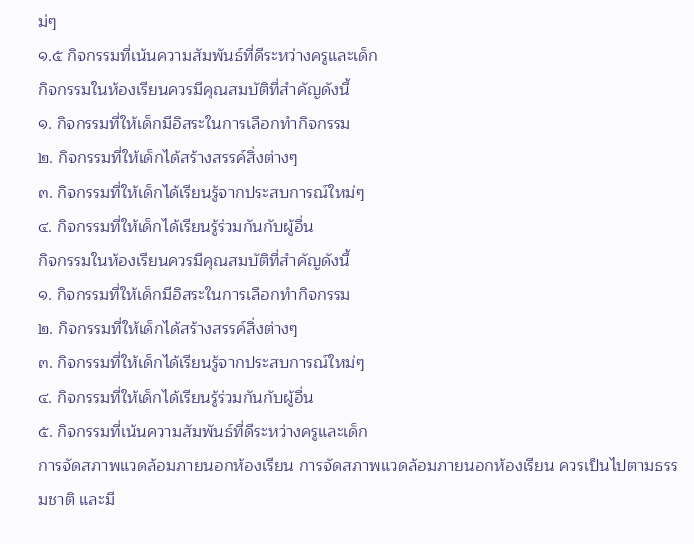ม่ๆ
๑.๕ กิจกรรมที่เน้นความสัมพันธ์ที่ดีระหว่างครูและเด็ก
กิจกรรมในห้องเรียนควรมีคุณสมบัติที่สำคัญดังนี้
๑. กิจกรรมที่ให้เด็กมีอิสระในการเลือกทำกิจกรรม
๒. กิจกรรมที่ให้เด็กได้สร้างสรรค์สิ่งต่างๆ
๓. กิจกรรมที่ให้เด็กได้เรียนรู้จากประสบการณ์ใหม่ๆ
๔. กิจกรรมที่ให้เด็กได้เรียนรู้ร่วมกันกับผู้อื่น
กิจกรรมในห้องเรียนควรมีคุณสมบัติที่สำคัญดังนี้
๑. กิจกรรมที่ให้เด็กมีอิสระในการเลือกทำกิจกรรม
๒. กิจกรรมที่ให้เด็กได้สร้างสรรค์สิ่งต่างๆ
๓. กิจกรรมที่ให้เด็กได้เรียนรู้จากประสบการณ์ใหม่ๆ
๔. กิจกรรมที่ให้เด็กได้เรียนรู้ร่วมกันกับผู้อื่น
๕. กิจกรรมที่เน้นความสัมพันธ์ที่ดีระหว่างครูและเด็ก
การจัดสภาพแวดล้อมภายนอกห้องเรียน การจัดสภาพแวดล้อมภายนอกห้องเรียน ควรเป็นไปตามธรรมชาติ และมี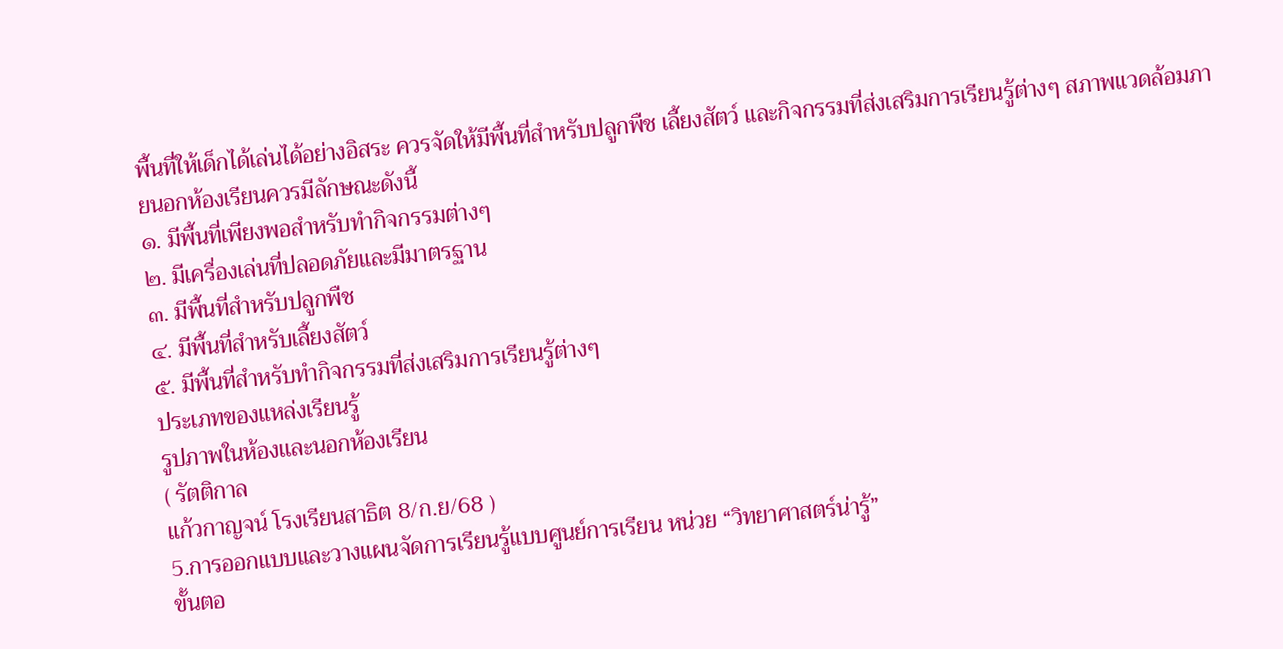พื้นที่ให้เด็กได้เล่นได้อย่างอิสระ ควรจัดให้มีพื้นที่สำหรับปลูกพืช เลี้ยงสัตว์ และกิจกรรมที่ส่งเสริมการเรียนรู้ต่างๆ สภาพแวดล้อมภายนอกห้องเรียนควรมีลักษณะดังนี้
๑. มีพื้นที่เพียงพอสำหรับทำกิจกรรมต่างๆ
๒. มีเครื่องเล่นที่ปลอดภัยและมีมาตรฐาน
๓. มีพื้นที่สำหรับปลูกพืช
๔. มีพื้นที่สำหรับเลี้ยงสัตว์
๕. มีพื้นที่สำหรับทำกิจกรรมที่ส่งเสริมการเรียนรู้ต่างๆ
ประเภทของแหล่งเรียนรู้
รูปภาพในห้องเเละนอกห้องเรียน
( รัตติกาล
แก้วกาญจน์ โรงเรียนสาธิต 8/ก.ย/68 )
5.การออกแบบและวางแผนจัดการเรียนรู้แบบศูนย์การเรียน หน่วย “วิทยาศาสตร์น่ารู้”
ขั้นตอ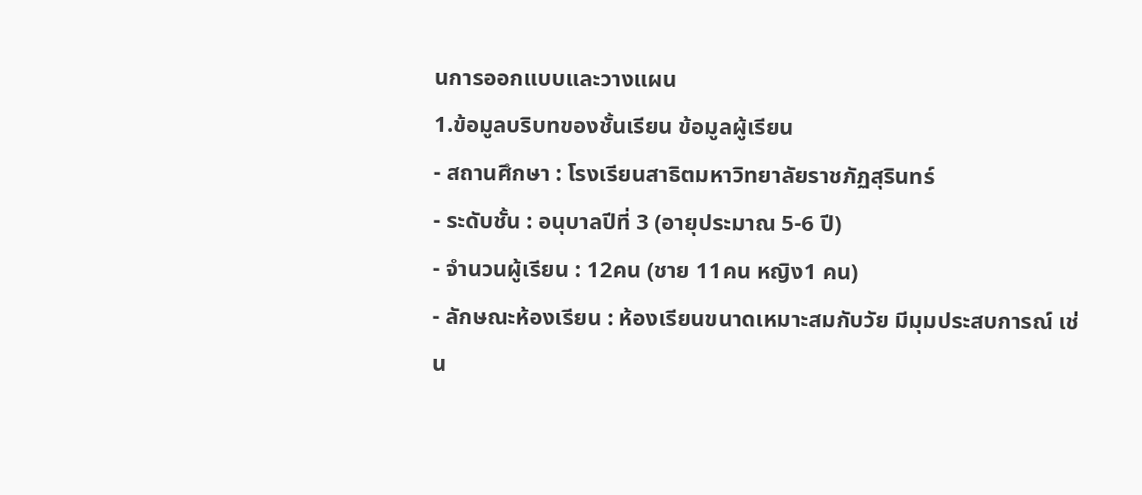นการออกแบบและวางแผน
1.ข้อมูลบริบทของชั้นเรียน ข้อมูลผู้เรียน
- สถานศึกษา : โรงเรียนสาธิตมหาวิทยาลัยราชภัฏสุรินทร์
- ระดับชั้น : อนุบาลปีที่ 3 (อายุประมาณ 5-6 ปี)
- จำนวนผู้เรียน : 12คน (ชาย 11คน หญิง1 คน)
- ลักษณะห้องเรียน : ห้องเรียนขนาดเหมาะสมกับวัย มีมุมประสบการณ์ เช่น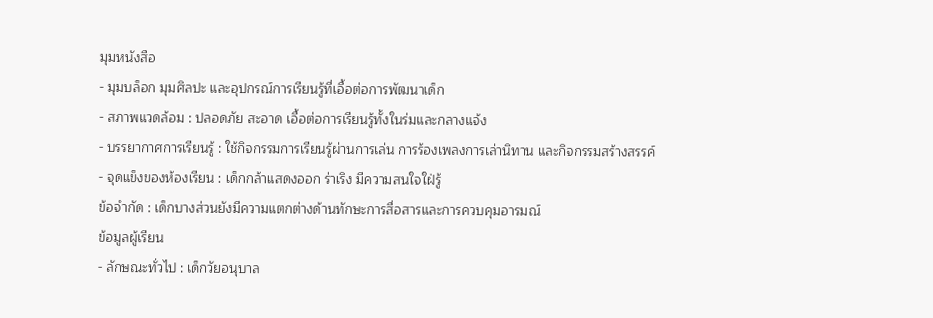มุมหนังสือ
- มุมบล็อก มุมศิลปะ และอุปกรณ์การเรียนรู้ที่เอื้อต่อการพัฒนาเด็ก
- สภาพแวดล้อม : ปลอดภัย สะอาด เอื้อต่อการเรียนรู้ทั้งในร่มและกลางแจ้ง
- บรรยากาศการเรียนรู้ : ใช้กิจกรรมการเรียนรู้ผ่านการเล่น การร้องเพลงการเล่านิทาน และกิจกรรมสร้างสรรค์
- จุดแข็งของห้องเรียน : เด็กกล้าแสดงออก ร่าเริง มีความสนใจใฝ่รู้
ข้อจำกัด : เด็กบางส่วนยังมีความแตกต่างด้านทักษะการสื่อสารและการควบคุมอารมณ์
ข้อมูลผู้เรียน
- ลักษณะทั่วไป : เด็กวัยอนุบาล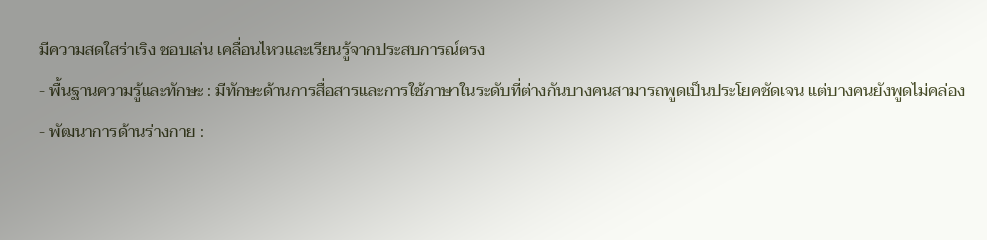มีความสดใสร่าเริง ชอบเล่น เคลื่อนไหวและเรียนรู้จากประสบการณ์ตรง
- พื้นฐานความรู้และทักษะ : มีทักษะด้านการสื่อสารและการใช้ภาษาในระดับที่ต่างกันบางคนสามารถพูดเป็นประโยคชัดเจน แต่บางคนยังพูดไม่คล่อง
- พัฒนาการด้านร่างกาย :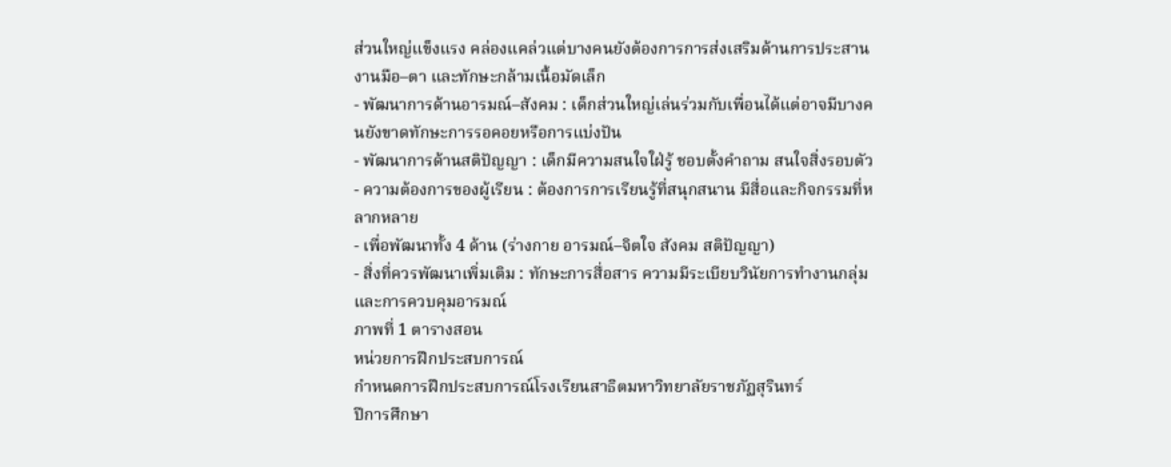ส่วนใหญ่แข็งแรง คล่องแคล่วแต่บางคนยังต้องการการส่งเสริมด้านการประสานงานมือ–ตา และทักษะกล้ามเนื้อมัดเล็ก
- พัฒนาการด้านอารมณ์–สังคม : เด็กส่วนใหญ่เล่นร่วมกับเพื่อนได้แต่อาจมีบางคนยังขาดทักษะการรอคอยหรือการแบ่งปัน
- พัฒนาการด้านสติปัญญา : เด็กมีความสนใจใฝ่รู้ ชอบตั้งคำถาม สนใจสิ่งรอบตัว
- ความต้องการของผู้เรียน : ต้องการการเรียนรู้ที่สนุกสนาน มีสื่อและกิจกรรมที่หลากหลาย
- เพื่อพัฒนาทั้ง 4 ด้าน (ร่างกาย อารมณ์–จิตใจ สังคม สติปัญญา)
- สิ่งที่ควรพัฒนาเพิ่มเติม : ทักษะการสื่อสาร ความมีระเบียบวินัยการทำงานกลุ่ม และการควบคุมอารมณ์
ภาพที่ 1 ตารางสอน
หน่วยการฝึกประสบการณ์
กำหนดการฝึกประสบการณ์โรงเรียนสาธิตมหาวิทยาลัยราชภัฏสุรินทร์
ปีการศึกษา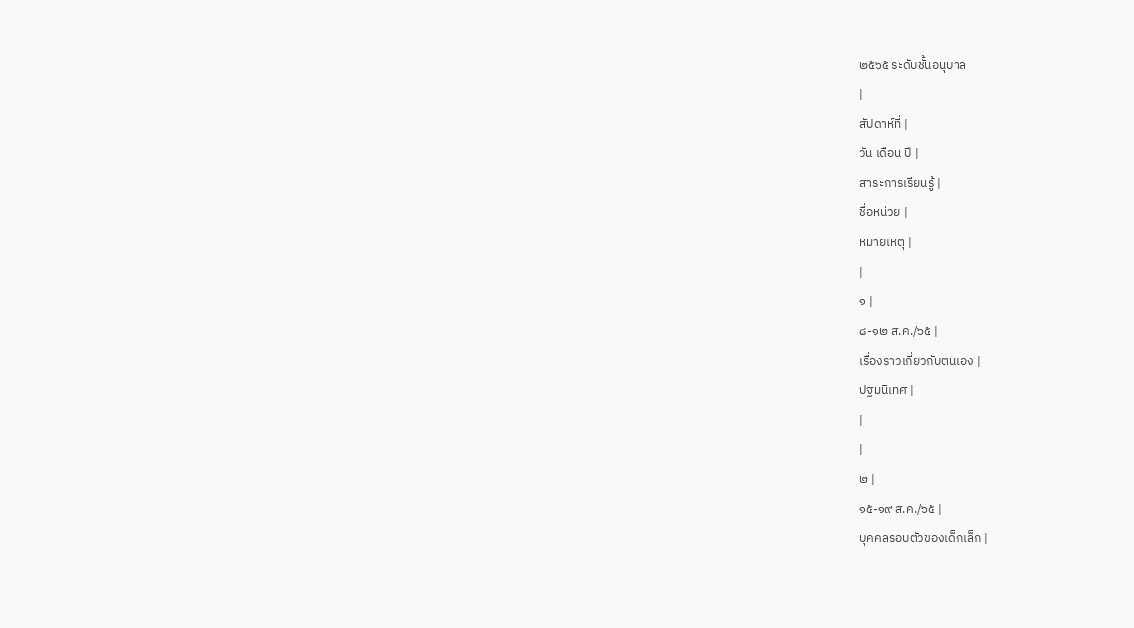๒๕๖๕ ระดับชั้นอนุบาล
|
สัปดาห์ที่ |
วัน เดือน ปี |
สาระการเรียนรู้ |
ชื่อหน่วย |
หมายเหตุ |
|
๑ |
๘-๑๒ ส.ค./๖๕ |
เรื่องราวเกี่ยวกับตนเอง |
ปฐมนิเทศ |
|
|
๒ |
๑๕-๑๙ ส.ค./๖๕ |
บุคคลรอบตัวของเด็กเล็ก |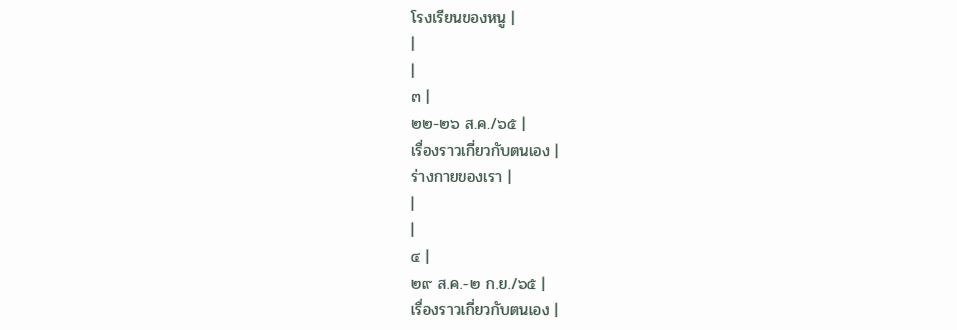โรงเรียนของหนู |
|
|
๓ |
๒๒-๒๖ ส.ค./๖๕ |
เรื่องราวเกี่ยวกับตนเอง |
ร่างกายของเรา |
|
|
๔ |
๒๙ ส.ค.-๒ ก.ย./๖๕ |
เรื่องราวเกี่ยวกับตนเอง |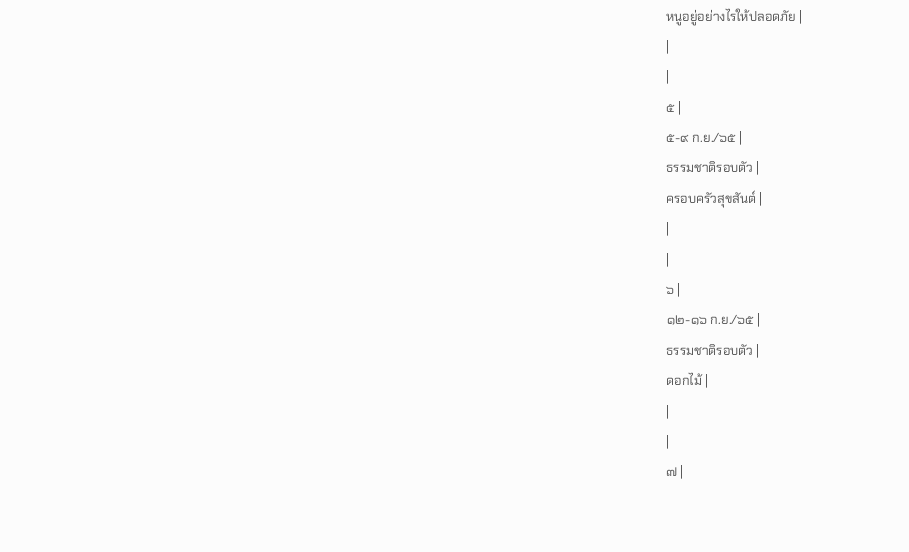หนูอยู่อย่างไรให้ปลอดภัย |
|
|
๕ |
๕-๙ ก.ย./๖๕ |
ธรรมชาติรอบตัว |
ครอบครัวสุขสันต์ |
|
|
๖ |
๑๒-๑๖ ก.ย./๖๕ |
ธรรมชาติรอบตัว |
ดอกไม้ |
|
|
๗ |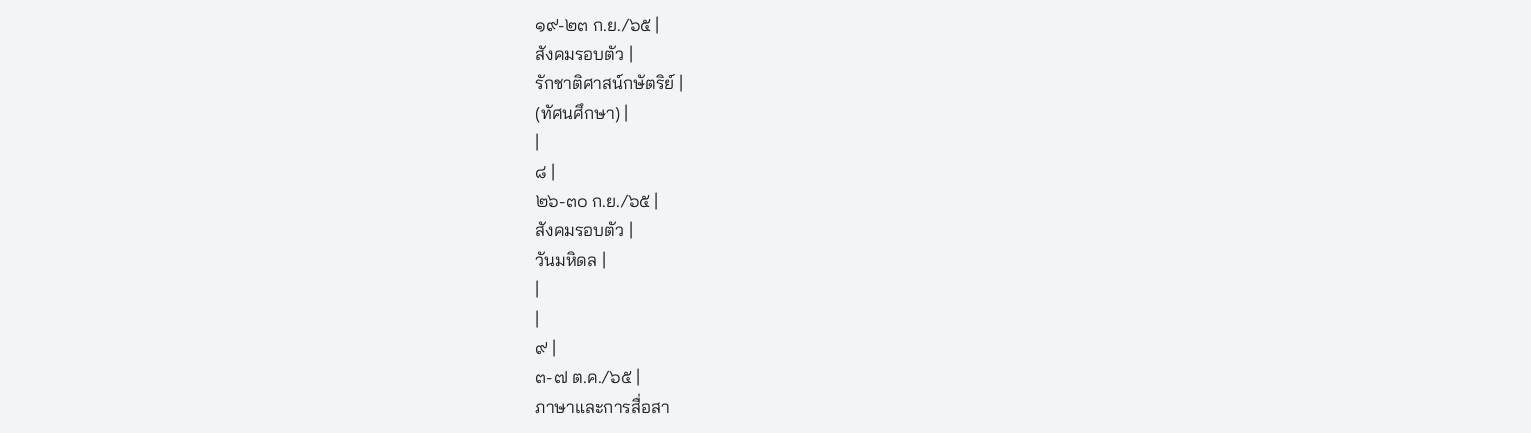๑๙-๒๓ ก.ย./๖๕ |
สังคมรอบตัว |
รักชาติศาสน์กษัตริย์ |
(ทัศนศึกษา) |
|
๘ |
๒๖-๓๐ ก.ย./๖๕ |
สังคมรอบตัว |
วันมหิดล |
|
|
๙ |
๓-๗ ต.ค./๖๕ |
ภาษาและการสื่อสา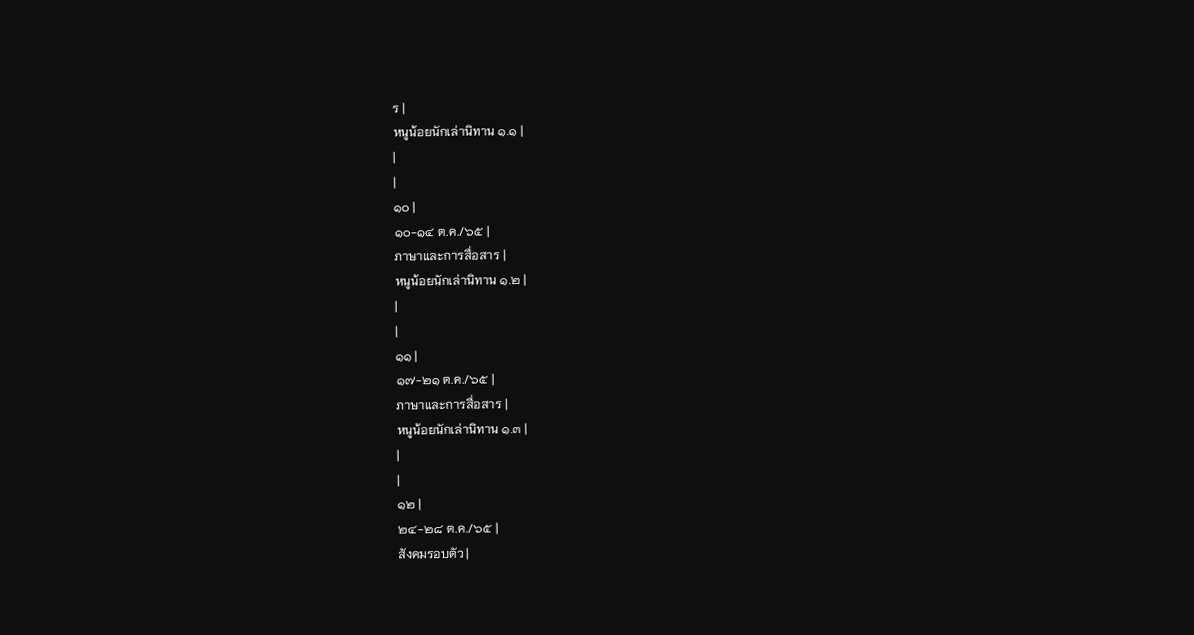ร |
หนูน้อยนักเล่านิทาน ๑.๑ |
|
|
๑๐ |
๑๐-๑๔ ต.ค./๖๕ |
ภาษาและการสื่อสาร |
หนูน้อยนักเล่านิทาน ๑.๒ |
|
|
๑๑ |
๑๗-๒๑ ต.ค./๖๕ |
ภาษาและการสื่อสาร |
หนูน้อยนักเล่านิทาน ๑.๓ |
|
|
๑๒ |
๒๔-๒๘ ต.ค./๖๕ |
สังคมรอบตัว |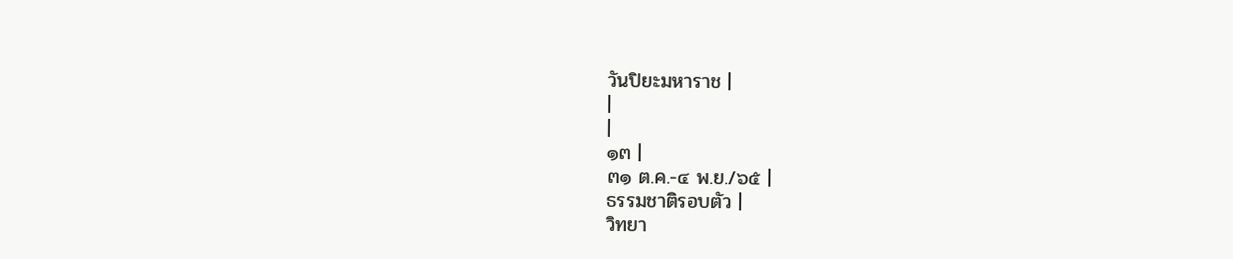วันปิยะมหาราช |
|
|
๑๓ |
๓๑ ต.ค.-๔ พ.ย./๖๕ |
ธรรมชาติรอบตัว |
วิทยา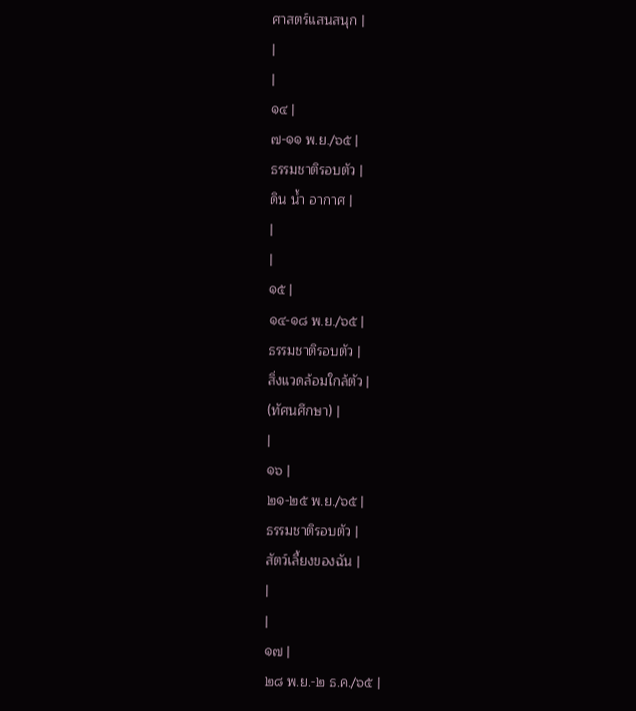ศาสตร์แสนสนุก |
|
|
๑๔ |
๗-๑๑ พ.ย./๖๕ |
ธรรมชาติรอบตัว |
ดิน น้ำ อากาศ |
|
|
๑๕ |
๑๔-๑๘ พ.ย./๖๕ |
ธรรมชาติรอบตัว |
สิ่งแวดล้อมใกล้ตัว |
(ทัศนศึกษา) |
|
๑๖ |
๒๑-๒๕ พ.ย./๖๕ |
ธรรมชาติรอบตัว |
สัตว์เลี้ยงของฉัน |
|
|
๑๗ |
๒๘ พ.ย.-๒ ธ.ค./๖๕ |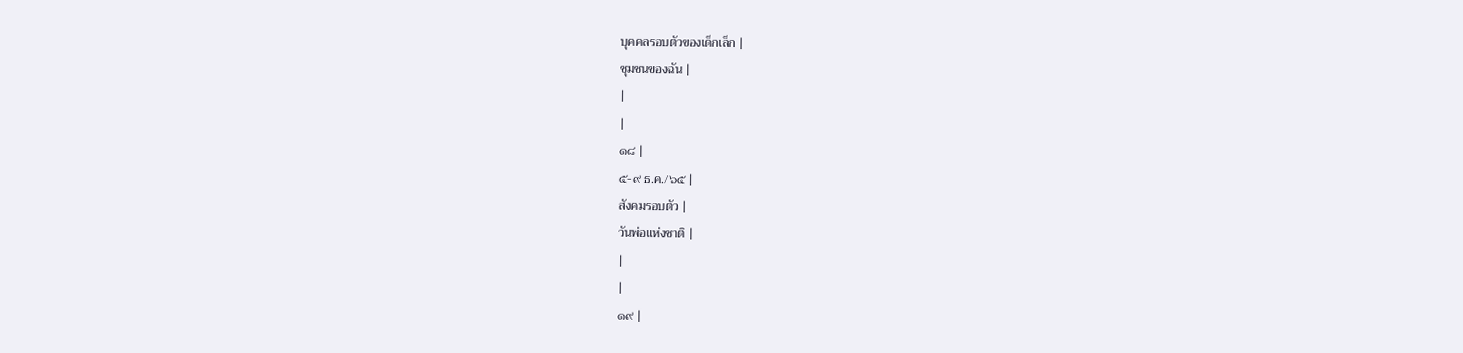บุคคลรอบตัวของเด็กเล็ก |
ชุมชนของฉัน |
|
|
๑๘ |
๕-๙ ธ.ค./๖๕ |
สังคมรอบตัว |
วันพ่อแห่งชาติ |
|
|
๑๙ |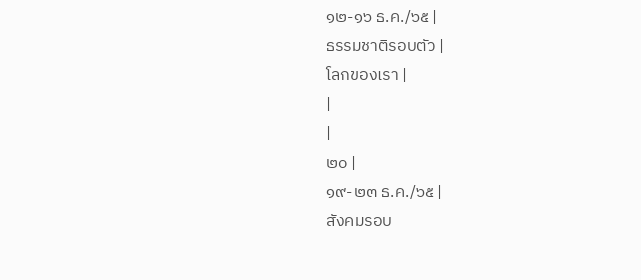๑๒-๑๖ ธ.ค./๖๕ |
ธรรมชาติรอบตัว |
โลกของเรา |
|
|
๒๐ |
๑๙-๒๓ ธ.ค./๖๕ |
สังคมรอบ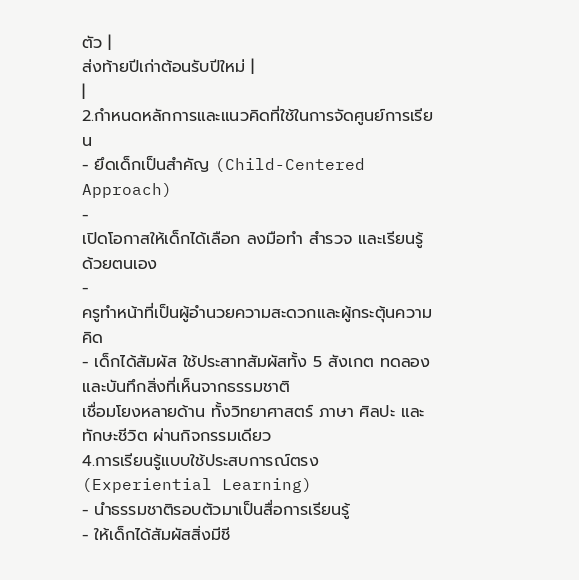ตัว |
ส่งท้ายปีเก่าต้อนรับปีใหม่ |
|
2.กำหนดหลักการและแนวคิดที่ใช้ในการจัดศูนย์การเรียน
- ยึดเด็กเป็นสำคัญ (Child-Centered Approach)
-
เปิดโอกาสให้เด็กได้เลือก ลงมือทำ สำรวจ และเรียนรู้ด้วยตนเอง
-
ครูทำหน้าที่เป็นผู้อำนวยความสะดวกและผู้กระตุ้นความคิด
- เด็กได้สัมผัส ใช้ประสาทสัมผัสทั้ง 5 สังเกต ทดลอง และบันทึกสิ่งที่เห็นจากธรรมชาติ
เชื่อมโยงหลายด้าน ทั้งวิทยาศาสตร์ ภาษา ศิลปะ และทักษะชีวิต ผ่านกิจกรรมเดียว
4.การเรียนรู้แบบใช้ประสบการณ์ตรง (Experiential Learning)
- นำธรรมชาติรอบตัวมาเป็นสื่อการเรียนรู้
- ให้เด็กได้สัมผัสสิ่งมีชี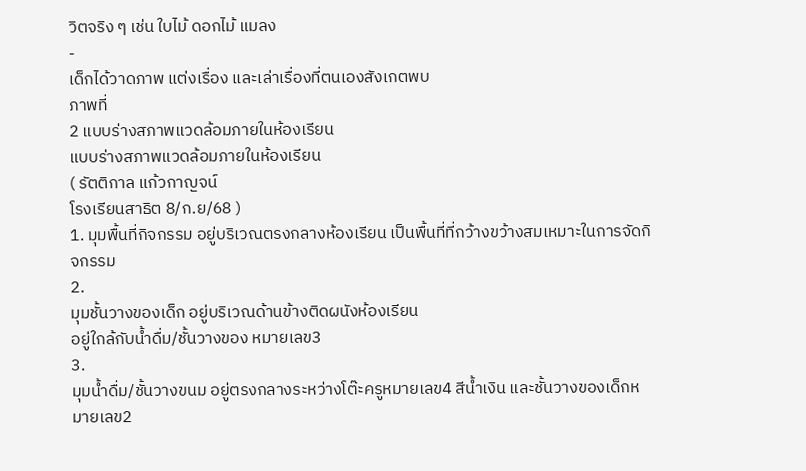วิตจริง ๆ เช่น ใบไม้ ดอกไม้ แมลง
-
เด็กได้วาดภาพ แต่งเรื่อง และเล่าเรื่องที่ตนเองสังเกตพบ
ภาพที่
2 แบบร่างสภาพแวดล้อมภายในห้องเรียน
แบบร่างสภาพแวดล้อมภายในห้องเรียน
( รัตติกาล แก้วกาญจน์
โรงเรียนสาธิต 8/ก.ย/68 )
1. มุมพื้นที่กิจกรรม อยู่บริเวณตรงกลางห้องเรียน เป็นพื้นที่ที่กว้างขว้างสมเหมาะในการจัดกิจกรรม
2.
มุมชั้นวางของเด็ก อยู่บริเวณด้านข้างติดผนังห้องเรียน
อยู่ใกล้กับน้ำดื่ม/ชั้นวางของ หมายเลข3
3.
มุมน้ำดื่ม/ชั้นวางขนม อยู่ตรงกลางระหว่างโต๊ะครูหมายเลข4 สีน้ำเงิน และชั้นวางของเด็กหมายเลข2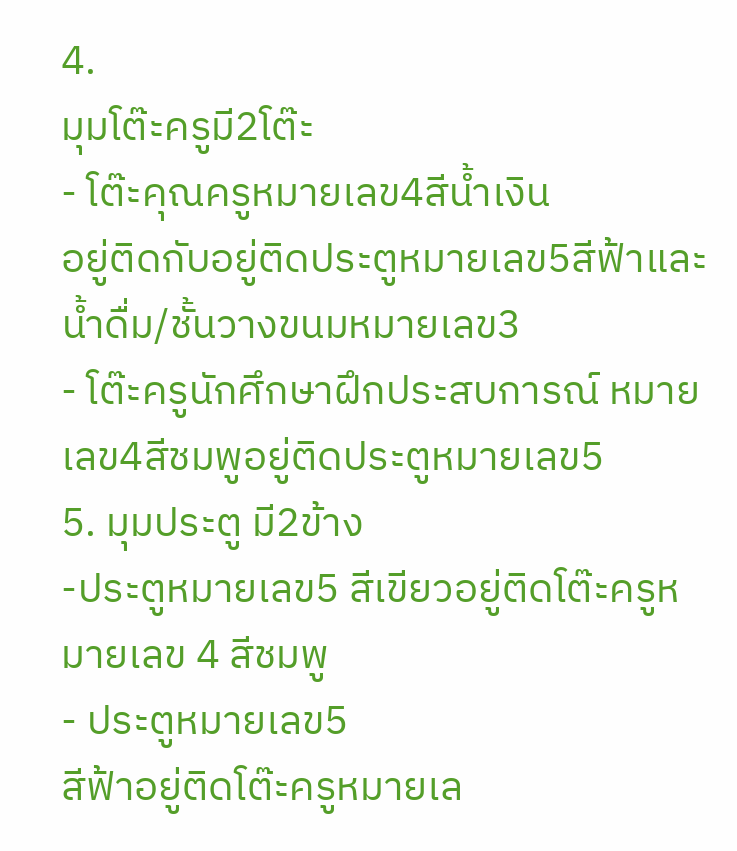4.
มุมโต๊ะครูมี2โต๊ะ
- โต๊ะคุณครูหมายเลข4สีน้ำเงิน
อยู่ติดกับอยู่ติดประตูหมายเลข5สีฟ้าและน้ำดื่ม/ชั้นวางขนมหมายเลข3
- โต๊ะครูนักศึกษาฝึกประสบการณ์ หมายเลข4สีชมพูอยู่ติดประตูหมายเลข5
5. มุมประตู มี2ข้าง
-ประตูหมายเลข5 สีเขียวอยู่ติดโต๊ะครูหมายเลข 4 สีชมพู
- ประตูหมายเลข5
สีฟ้าอยู่ติดโต๊ะครูหมายเล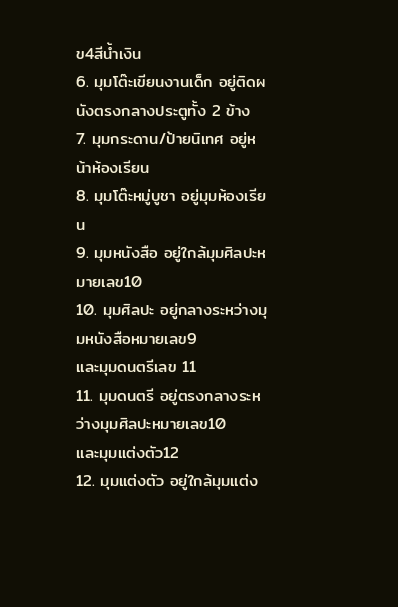ข4สีน้ำเงิน
6. มุมโต๊ะเขียนงานเด็ก อยู่ติดผนังตรงกลางประตูทั้ง 2 ข้าง
7. มุมกระดาน/ป้ายนิเทศ อยู่หน้าห้องเรียน
8. มุมโต๊ะหมู่บูชา อยู่มุมห้องเรียน
9. มุมหนังสือ อยู่ใกล้มุมศิลปะหมายเลข10
10. มุมศิลปะ อยู่กลางระหว่างมุมหนังสือหมายเลข9
และมุมดนตรีเลข 11
11. มุมดนตรี อยู่ตรงกลางระหว่างมุมศิลปะหมายเลข10
และมุมแต่งตัว12
12. มุมแต่งตัว อยู่ใกล้มุมแต่ง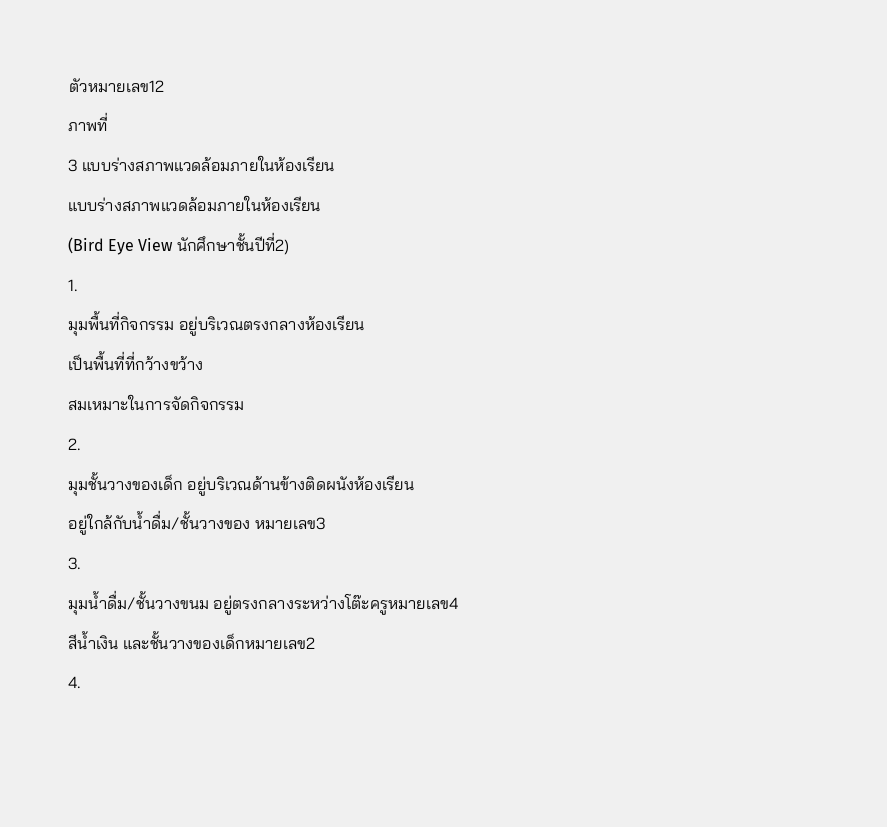ตัวหมายเลข12
ภาพที่
3 แบบร่างสภาพแวดล้อมภายในห้องเรียน
แบบร่างสภาพแวดล้อมภายในห้องเรียน
(Bird Eye View นักศึกษาชั้นปีที่2)
1.
มุมพื้นที่กิจกรรม อยู่บริเวณตรงกลางห้องเรียน
เป็นพื้นที่ที่กว้างขว้าง
สมเหมาะในการจัดกิจกรรม
2.
มุมชั้นวางของเด็ก อยู่บริเวณด้านข้างติดผนังห้องเรียน
อยู่ใกล้กับน้ำดื่ม/ชั้นวางของ หมายเลข3
3.
มุมน้ำดื่ม/ชั้นวางขนม อยู่ตรงกลางระหว่างโต๊ะครูหมายเลข4
สีน้ำเงิน และชั้นวางของเด็กหมายเลข2
4.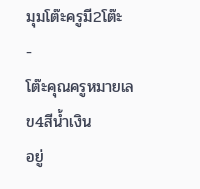มุมโต๊ะครูมี2โต๊ะ
-
โต๊ะคุณครูหมายเลข4สีน้ำเงิน
อยู่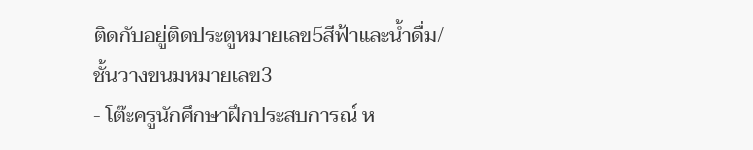ติดกับอยู่ติดประตูหมายเลข5สีฟ้าและน้ำดื่ม/ชั้นวางขนมหมายเลข3
- โต๊ะครูนักศึกษาฝึกประสบการณ์ ห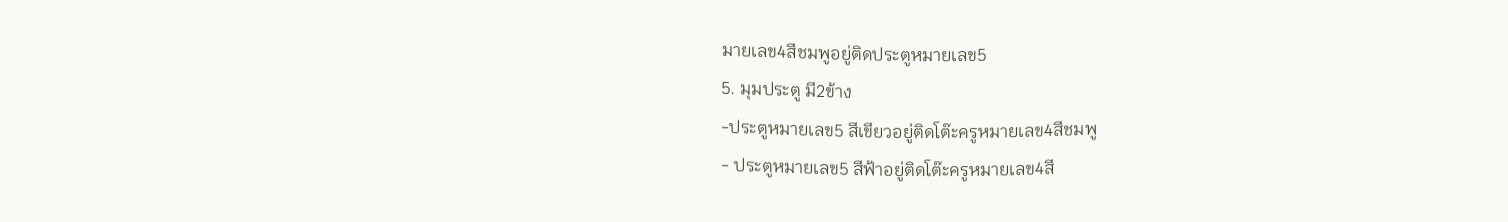มายเลข4สีชมพูอยู่ติดประตูหมายเลข5
5. มุมประตู มี2ข้าง
-ประตูหมายเลข5 สีเขียวอยู่ติดโต๊ะครูหมายเลข4สีชมพู
- ประตูหมายเลข5 สีฟ้าอยู่ติดโต๊ะครูหมายเลข4สี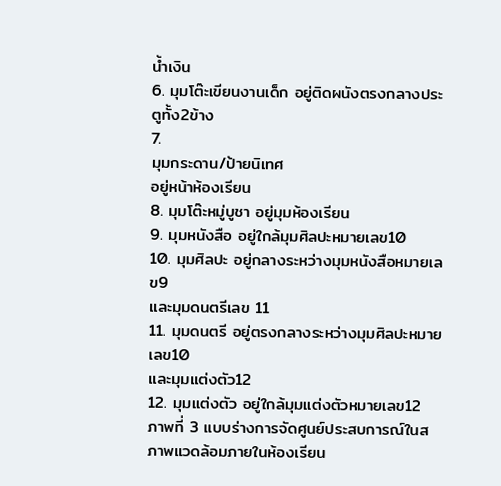น้ำเงิน
6. มุมโต๊ะเขียนงานเด็ก อยู่ติดผนังตรงกลางประตูทั้ง2ข้าง
7.
มุมกระดาน/ป้ายนิเทศ
อยู่หน้าห้องเรียน
8. มุมโต๊ะหมู่บูชา อยู่มุมห้องเรียน
9. มุมหนังสือ อยู่ใกล้มุมศิลปะหมายเลข10
10. มุมศิลปะ อยู่กลางระหว่างมุมหนังสือหมายเลข9
และมุมดนตรีเลข 11
11. มุมดนตรี อยู่ตรงกลางระหว่างมุมศิลปะหมายเลข10
และมุมแต่งตัว12
12. มุมแต่งตัว อยู่ใกล้มุมแต่งตัวหมายเลข12
ภาพที่ 3 แบบร่างการจัดศูนย์ประสบการณ์ในสภาพแวดล้อมภายในห้องเรียน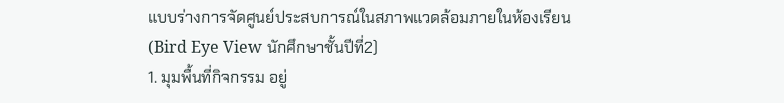แบบร่างการจัดศูนย์ประสบการณ์ในสภาพแวดล้อมภายในห้องเรียน
(Bird Eye View นักศึกษาชั้นปีที่2)
1. มุมพื้นที่กิจกรรม อยู่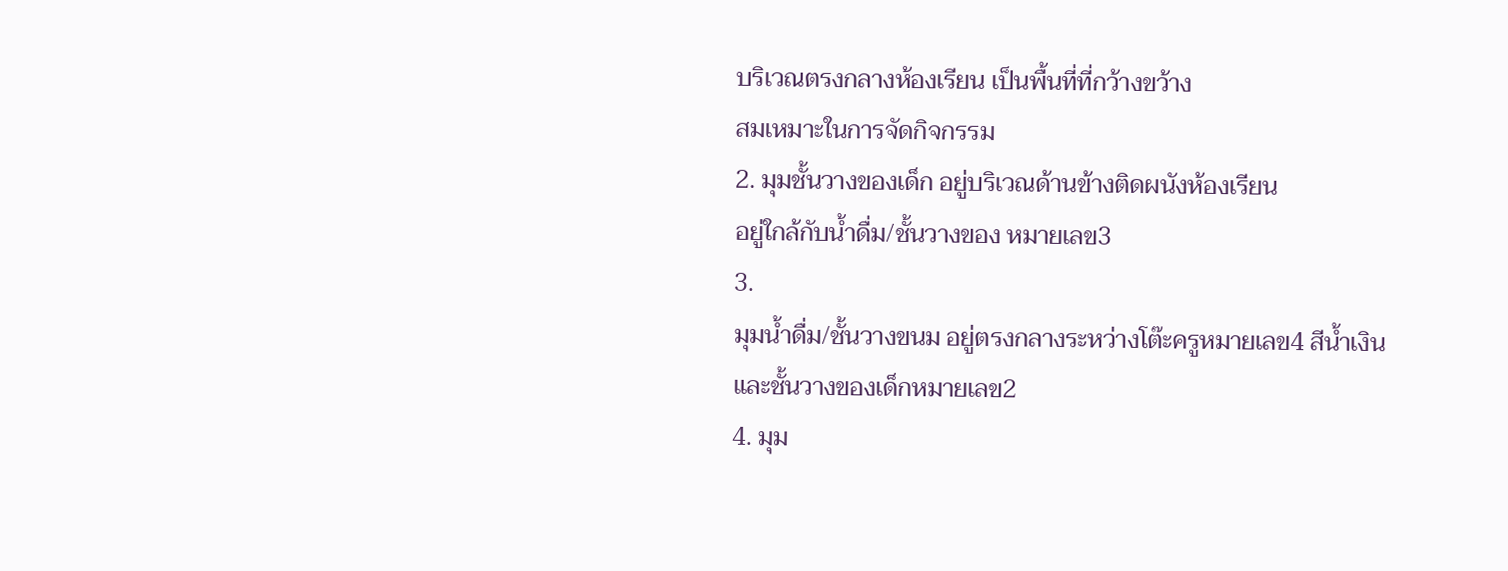บริเวณตรงกลางห้องเรียน เป็นพื้นที่ที่กว้างขว้าง
สมเหมาะในการจัดกิจกรรม
2. มุมชั้นวางของเด็ก อยู่บริเวณด้านข้างติดผนังห้องเรียน
อยู่ใกล้กับน้ำดื่ม/ชั้นวางของ หมายเลข3
3.
มุมน้ำดื่ม/ชั้นวางขนม อยู่ตรงกลางระหว่างโต๊ะครูหมายเลข4 สีน้ำเงิน และชั้นวางของเด็กหมายเลข2
4. มุม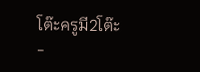โต๊ะครูมี2โต๊ะ
-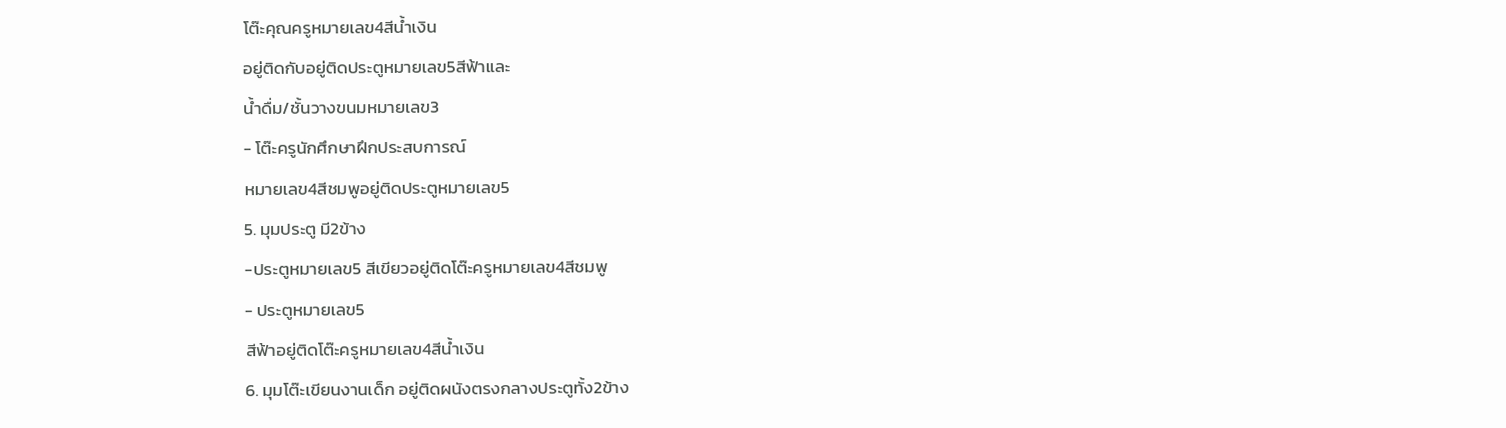โต๊ะคุณครูหมายเลข4สีน้ำเงิน
อยู่ติดกับอยู่ติดประตูหมายเลข5สีฟ้าและ
น้ำดื่ม/ชั้นวางขนมหมายเลข3
- โต๊ะครูนักศึกษาฝึกประสบการณ์
หมายเลข4สีชมพูอยู่ติดประตูหมายเลข5
5. มุมประตู มี2ข้าง
-ประตูหมายเลข5 สีเขียวอยู่ติดโต๊ะครูหมายเลข4สีชมพู
- ประตูหมายเลข5
สีฟ้าอยู่ติดโต๊ะครูหมายเลข4สีน้ำเงิน
6. มุมโต๊ะเขียนงานเด็ก อยู่ติดผนังตรงกลางประตูทั้ง2ข้าง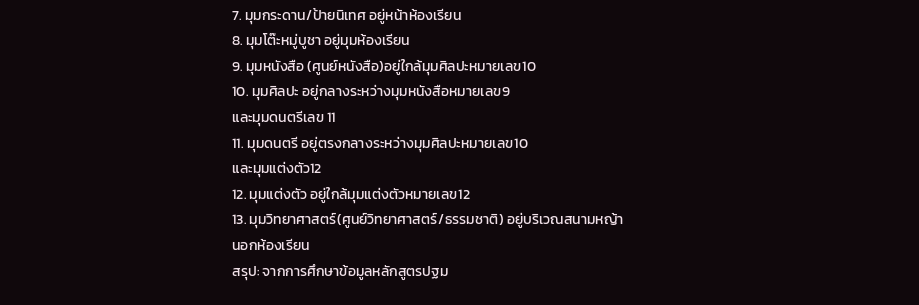7. มุมกระดาน/ป้ายนิเทศ อยู่หน้าห้องเรียน
8. มุมโต๊ะหมู่บูชา อยู่มุมห้องเรียน
9. มุมหนังสือ (ศูนย์หนังสือ)อยู่ใกล้มุมศิลปะหมายเลข10
10. มุมศิลปะ อยู่กลางระหว่างมุมหนังสือหมายเลข9
และมุมดนตรีเลข 11
11. มุมดนตรี อยู่ตรงกลางระหว่างมุมศิลปะหมายเลข10
และมุมแต่งตัว12
12. มุมแต่งตัว อยู่ใกล้มุมแต่งตัวหมายเลข12
13. มุมวิทยาศาสตร์(ศูนย์วิทยาศาสตร์/ธรรมชาติ) อยู่บริเวณสนามหญ้า
นอกห้องเรียน
สรุป: จากการศึกษาข้อมูลหลักสูตรปฐม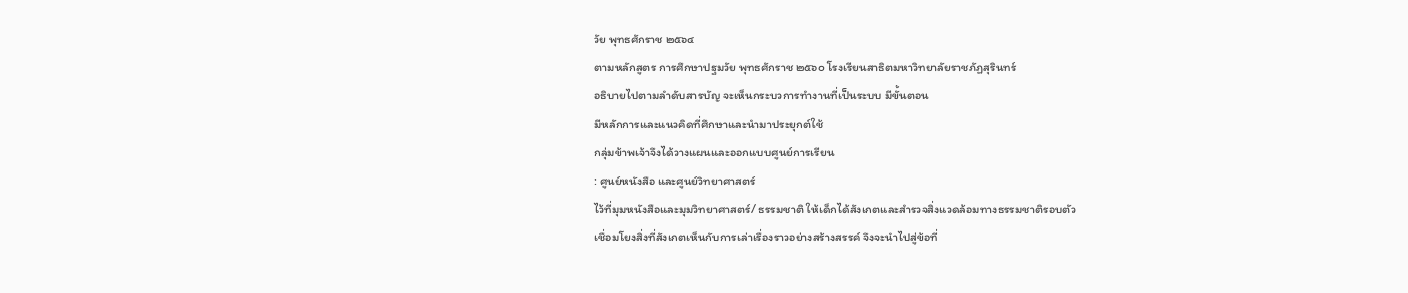วัย พุทธศักราช ๒๕๖๔
ตามหลักสูตร การศึกษาปฐมวัย พุทธศักราช ๒๕๖๐ โรงเรียนสาธิตมหาวิทยาลัยราชภัฏสุรินทร์
อธิบายไปตามลำดับสารบัญ จะเห็นกระบวการทำงานที่เป็นระบบ มีขั้นตอน
มีหลักการและแนวคิดที่ศึกษาและนำมาประยุกต์ใช้
กลุ่มข้าพเจ้าจึงได้วางแผนและออกแบบศูนย์การเรียน
: ศูนย์หนังสือ และศูนย์วิทยาศาสตร์
ไว้ที่มุมหนังสือและมุมวิทยาศาสตร์/ ธรรมชาติ ให้เด็กได้สังเกตและสำรวจสิ่งแวดล้อมทางธรรมชาติรอบตัว
เชื่อมโยงสิ่งที่สังเกตเห็นกับการเล่าเรื่องราวอย่างสร้างสรรค์ จึงจะนำไปสู่ข้อที่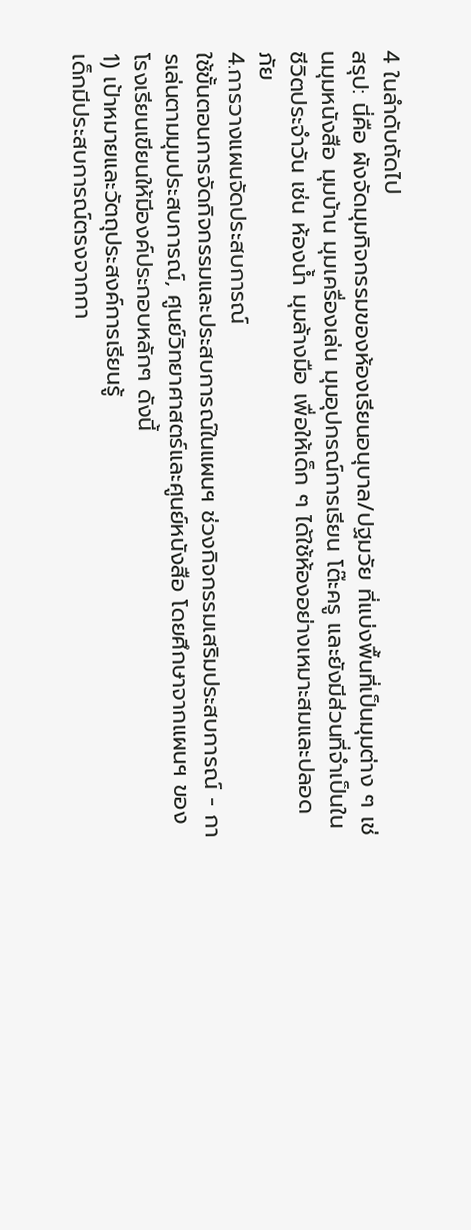4 ในลำดับถัดไป
สรุป: นี่คือ ผังจัดมุมกิจกรรมของห้องเรียนอนุบาล/ปฐมวัย ที่แบ่งพื้นที่เป็นมุมต่าง ๆ เช่นมุมหนังสือ มุมบ้าน มุมเครื่องเล่น มุมอุปกรณ์การเรียน โต๊ะครู และยังมีส่วนที่จำเป็นในชีวิตประจำวัน เช่น ห้องน้ำ มุมล้างมือ เพื่อให้เด็ก ๆ ได้ใช้ห้องอย่างเหมาะสมและปลอดภัย
4.การวางแผนจัดประสบการณ์
ใช้ขั้นตอนการจัดกิจกรรมและประสบการณ์ในแผนฯ ช่วงกิจกรรมเสริมประสบการณ์ - การเล่นตามมุมประสบการณ์, ศูนย์วิทยาศาสตร์และศูนย์หนังสือ โดยศึกษาจากแผนฯ ของโรงเรียนเขียนให้มีองค์ประกอบหลักๆ ดังนี้
1) เป้าหมายและวัตถุประสงค์การเรียนรู้
เด็กมีประสบการณ์ตรงจากกา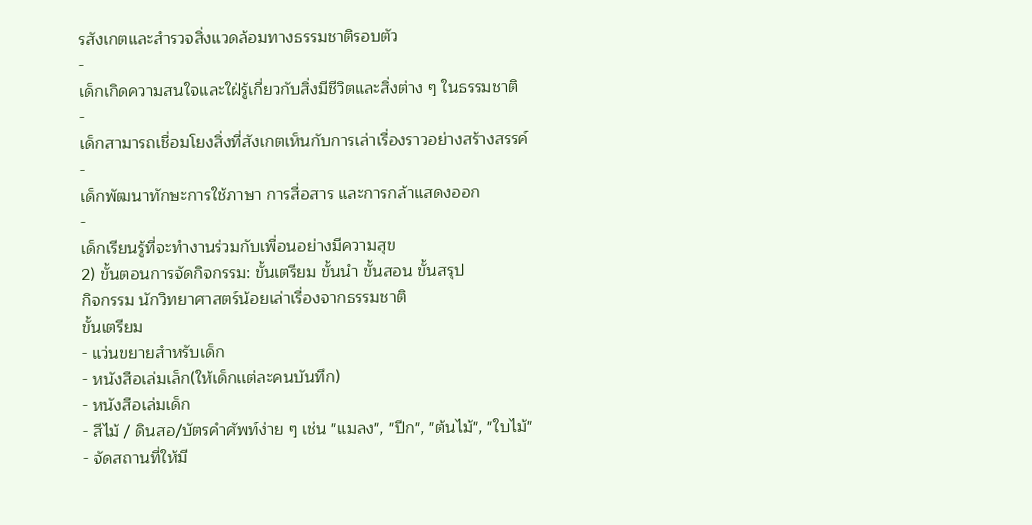รสังเกตและสำรวจสิ่งแวดล้อมทางธรรมชาติรอบตัว
-
เด็กเกิดความสนใจและใฝ่รู้เกี่ยวกับสิ่งมีชีวิตและสิ่งต่าง ๆ ในธรรมชาติ
-
เด็กสามารถเชื่อมโยงสิ่งที่สังเกตเห็นกับการเล่าเรื่องราวอย่างสร้างสรรค์
-
เด็กพัฒนาทักษะการใช้ภาษา การสื่อสาร และการกล้าแสดงออก
-
เด็กเรียนรู้ที่จะทำงานร่วมกับเพื่อนอย่างมีความสุข
2) ขั้นตอนการจัดกิจกรรม: ขั้นเตรียม ขั้นนำ ขั้นสอน ขั้นสรุป
กิจกรรม นักวิทยาศาสตร์น้อยเล่าเรื่องจากธรรมชาติ
ขั้นเตรียม
- แว่นขยายสำหรับเด็ก
- หนังสือเล่มเล็ก(ให้เด็กเเต่ละคนบันทึก)
- หนังสือเล่มเด็ก
- สีไม้ / ดินสอ/บัตรคำศัพท์ง่าย ๆ เช่น "แมลง", "ปีก", "ต้นไม้", "ใบไม้"
- จัดสถานที่ให้มี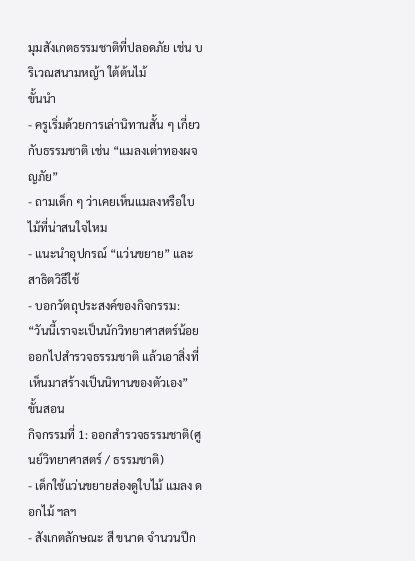มุมสังเกตธรรมชาติที่ปลอดภัย เช่น บริเวณสนามหญ้า ใต้ต้นไม้
ขั้นนำ
- ครูเริ่มด้วยการเล่านิทานสั้น ๆ เกี่ยวกับธรรมชาติ เช่น “แมลงเต่าทองผจญภัย”
- ถามเด็ก ๆ ว่าเคยเห็นแมลงหรือใบไม้ที่น่าสนใจไหม
- แนะนำอุปกรณ์ “แว่นขยาย” และสาธิตวิธีใช้
- บอกวัตถุประสงค์ของกิจกรรม: “วันนี้เราจะเป็นนักวิทยาศาสตร์น้อย ออกไปสำรวจธรรมชาติ แล้วเอาสิ่งที่เห็นมาสร้างเป็นนิทานของตัวเอง”
ขั้นสอน
กิจกรรมที่ 1: ออกสำรวจธรรมชาติ(ศูนย์วิทยาศาสตร์ / ธรรมชาติ)
- เด็กใช้แว่นขยายส่องดูใบไม้ แมลง ดอกไม้ ฯลฯ
- สังเกตลักษณะ สี ขนาด จำนวนปีก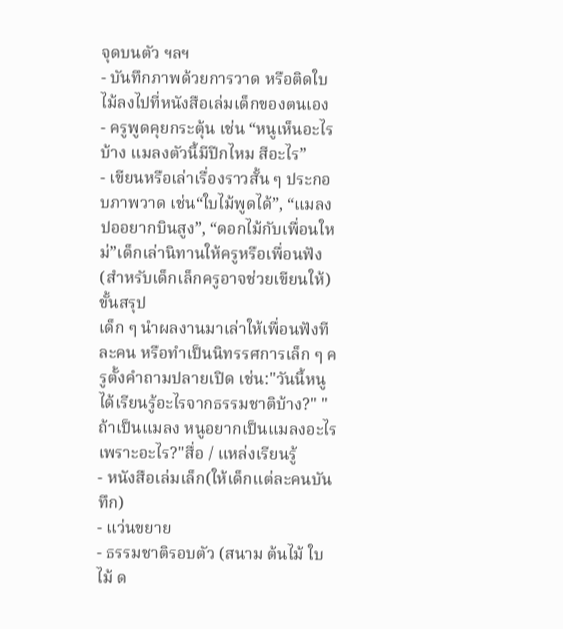จุดบนตัว ฯลฯ
- บันทึกภาพด้วยการวาด หรือติดใบไม้ลงไปที่หนังสือเล่มเด็กของตนเอง
- ครูพูดคุยกระตุ้น เช่น “หนูเห็นอะไรบ้าง แมลงตัวนี้มีปีกไหม สีอะไร”
- เขียนหรือเล่าเรื่องราวสั้น ๆ ประกอบภาพวาด เช่น“ใบไม้พูดได้”, “แมลงปออยากบินสูง”, “ดอกไม้กับเพื่อนใหม่”เด็กเล่านิทานให้ครูหรือเพื่อนฟัง (สำหรับเด็กเล็กครูอาจช่วยเขียนให้)
ขั้นสรุป
เด็ก ๆ นำผลงานมาเล่าให้เพื่อนฟังทีละคน หรือทำเป็นนิทรรศการเล็ก ๆ ครูตั้งคำถามปลายเปิด เช่น:"วันนี้หนูได้เรียนรู้อะไรจากธรรมชาติบ้าง?" "ถ้าเป็นแมลง หนูอยากเป็นแมลงอะไร เพราะอะไร?"สื่อ / แหล่งเรียนรู้
- หนังสือเล่มเล็ก(ให้เด็กเเต่ละคนบันทึก)
- แว่นขยาย
- ธรรมชาติรอบตัว (สนาม ต้นไม้ ใบไม้ ด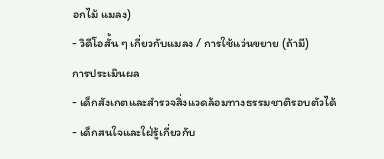อกไม้ แมลง)
- วิดีโอสั้น ๆ เกี่ยวกับแมลง / การใช้แว่นขยาย (ถ้ามี)
การประเมินผล
- เด็กสังเกตและสำรวจสิ่งแวดล้อมทางธรรมชาติรอบตัวได้
- เด็กสนใจและใฝ่รู้เกี่ยวกับ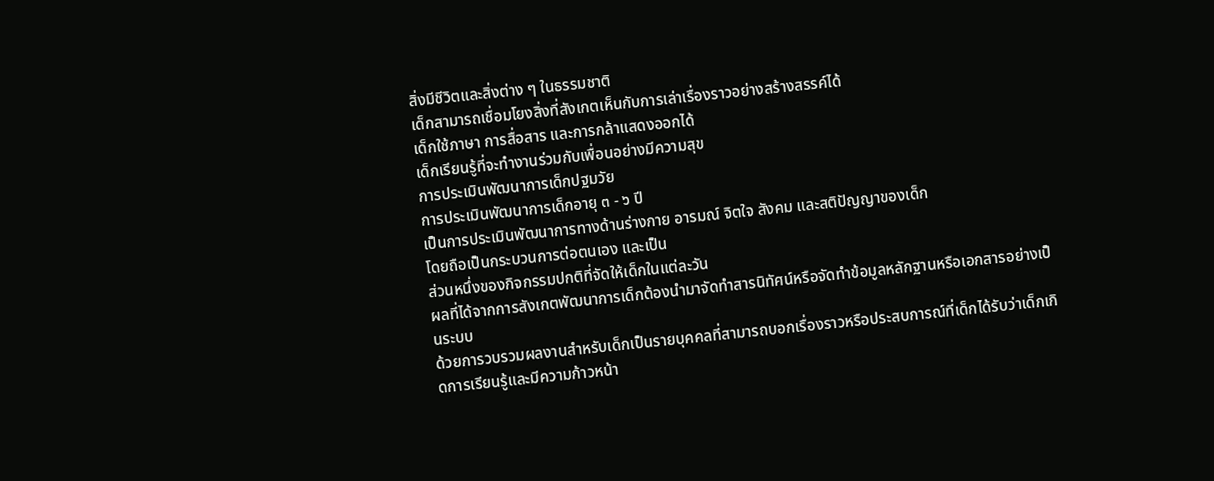สิ่งมีชีวิตและสิ่งต่าง ๆ ในธรรมชาติ
เด็กสามารถเชื่อมโยงสิ่งที่สังเกตเห็นกับการเล่าเรื่องราวอย่างสร้างสรรค์ได้
เด็กใช้ภาษา การสื่อสาร และการกล้าแสดงออกได้
เด็กเรียนรู้ที่จะทำงานร่วมกับเพื่อนอย่างมีความสุข
การประเมินพัฒนาการเด็กปฐมวัย
การประเมินพัฒนาการเด็กอายุ ๓ - ๖ ปี
เป็นการประเมินพัฒนาการทางด้านร่างกาย อารมณ์ จิตใจ สังคม และสติปัญญาของเด็ก
โดยถือเป็นกระบวนการต่อตนเอง และเป็น
ส่วนหนึ่งของกิจกรรมปกติที่จัดให้เด็กในแต่ละวัน
ผลที่ได้จากการสังเกตพัฒนาการเด็กต้องนำมาจัดทำสารนิทัศน์หรือจัดทำข้อมูลหลักฐานหรือเอกสารอย่างเป็นระบบ
ด้วยการวบรวมผลงานสำหรับเด็กเป็นรายบุคคลที่สามารถบอกเรื่องราวหรือประสบการณ์ที่เด็กได้รับว่าเด็กเกิดการเรียนรู้และมีความก้าวหน้า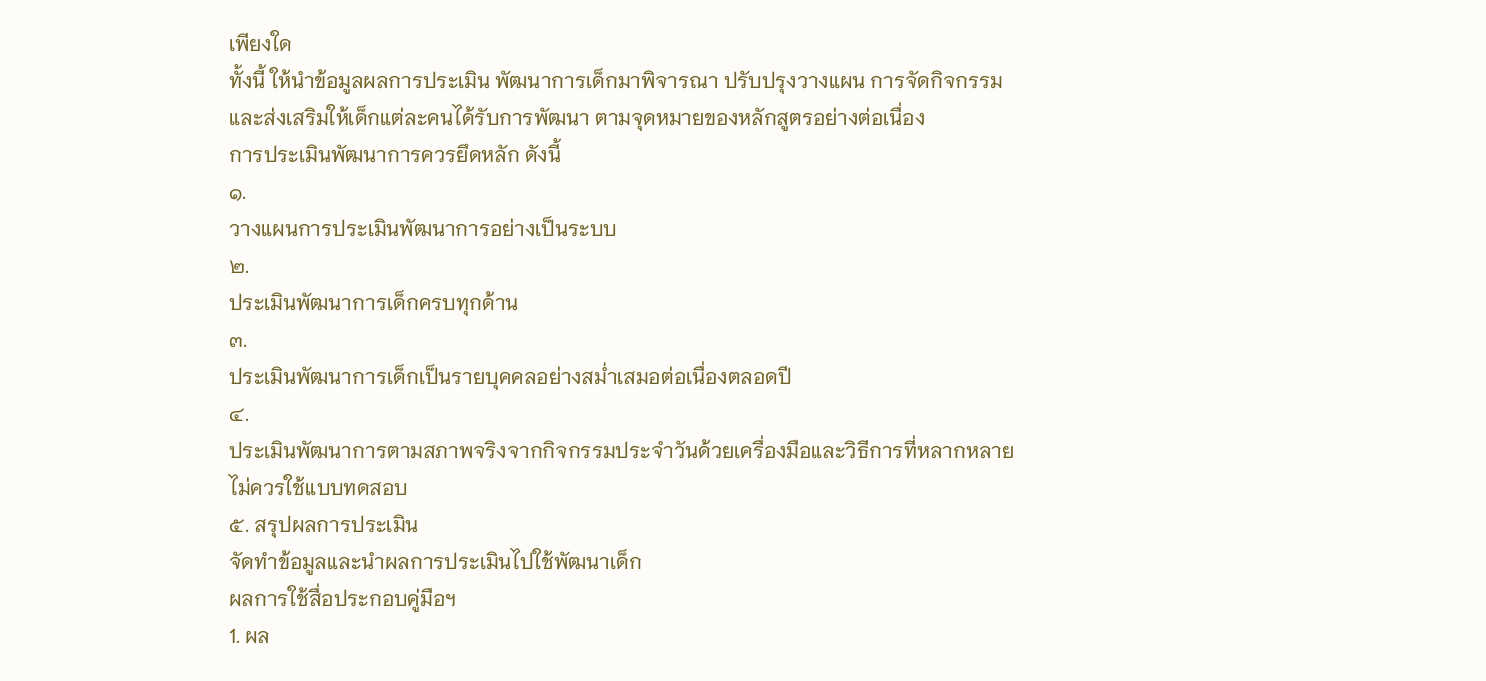เพียงใด
ทั้งนี้ ให้นำข้อมูลผลการประเมิน พัฒนาการเด็กมาพิจารณา ปรับปรุงวางแผน การจัดกิจกรรม
และส่งเสริมให้เด็กแต่ละคนได้รับการพัฒนา ตามจุดหมายของหลักสูตรอย่างต่อเนื่อง
การประเมินพัฒนาการควรยึดหลัก ดังนี้
๑.
วางแผนการประเมินพัฒนาการอย่างเป็นระบบ
๒.
ประเมินพัฒนาการเด็กครบทุกด้าน
๓.
ประเมินพัฒนาการเด็กเป็นรายบุคคลอย่างสม่ำเสมอต่อเนื่องตลอดปี
๔.
ประเมินพัฒนาการตามสภาพจริงจากกิจกรรมประจำวันด้วยเครื่องมือและวิธีการที่หลากหลาย
ไม่ควรใช้แบบทดสอบ
๕. สรุปผลการประเมิน
จัดทำข้อมูลและนำผลการประเมินไปใช้พัฒนาเด็ก
ผลการใช้สื่อประกอบคู่มือฯ
1. ผล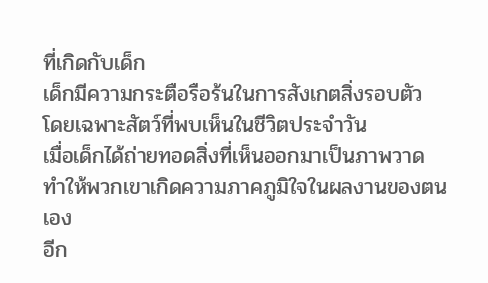ที่เกิดกับเด็ก
เด็กมีความกระตือรือร้นในการสังเกตสิ่งรอบตัว
โดยเฉพาะสัตว์ที่พบเห็นในชีวิตประจำวัน
เมื่อเด็กได้ถ่ายทอดสิ่งที่เห็นออกมาเป็นภาพวาด
ทำให้พวกเขาเกิดความภาคภูมิใจในผลงานของตนเอง
อีก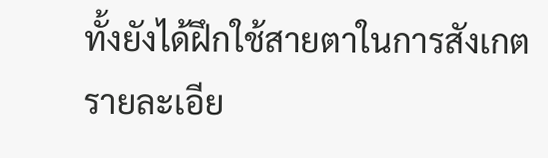ทั้งยังได้ฝึกใช้สายตาในการสังเกตรายละเอีย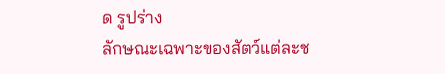ด รูปร่าง
ลักษณะเฉพาะของสัตว์แต่ละช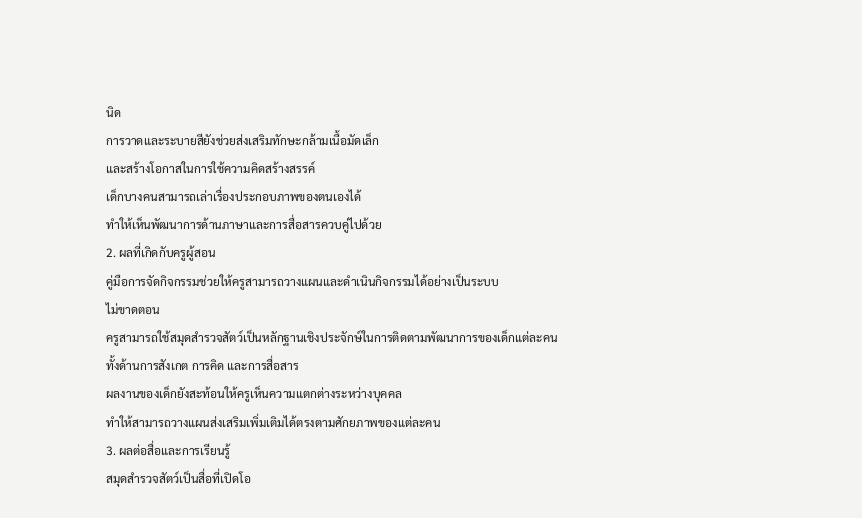นิด
การวาดและระบายสียังช่วยส่งเสริมทักษะกล้ามเนื้อมัดเล็ก
และสร้างโอกาสในการใช้ความคิดสร้างสรรค์
เด็กบางคนสามารถเล่าเรื่องประกอบภาพของตนเองได้
ทำให้เห็นพัฒนาการด้านภาษาและการสื่อสารควบคู่ไปด้วย
2. ผลที่เกิดกับครูผู้สอน
คู่มือการจัดกิจกรรมช่วยให้ครูสามารถวางแผนและดำเนินกิจกรรมได้อย่างเป็นระบบ
ไม่ขาดตอน
ครูสามารถใช้สมุดสำรวจสัตว์เป็นหลักฐานเชิงประจักษ์ในการติดตามพัฒนาการของเด็กแต่ละคน
ทั้งด้านการสังเกต การคิด และการสื่อสาร
ผลงานของเด็กยังสะท้อนให้ครูเห็นความแตกต่างระหว่างบุคคล
ทำให้สามารถวางแผนส่งเสริมเพิ่มเติมได้ตรงตามศักยภาพของแต่ละคน
3. ผลต่อสื่อและการเรียนรู้
สมุดสำรวจสัตว์เป็นสื่อที่เปิดโอ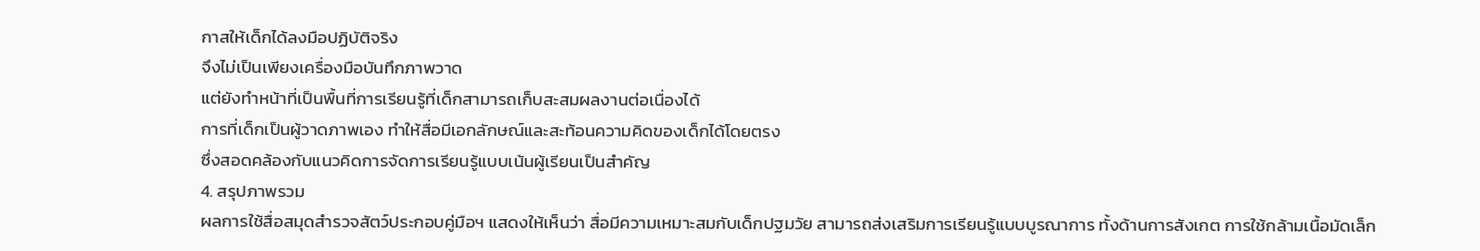กาสให้เด็กได้ลงมือปฏิบัติจริง
จึงไม่เป็นเพียงเครื่องมือบันทึกภาพวาด
แต่ยังทำหน้าที่เป็นพื้นที่การเรียนรู้ที่เด็กสามารถเก็บสะสมผลงานต่อเนื่องได้
การที่เด็กเป็นผู้วาดภาพเอง ทำให้สื่อมีเอกลักษณ์และสะท้อนความคิดของเด็กได้โดยตรง
ซึ่งสอดคล้องกับแนวคิดการจัดการเรียนรู้แบบเน้นผู้เรียนเป็นสำคัญ
4. สรุปภาพรวม
ผลการใช้สื่อสมุดสำรวจสัตว์ประกอบคู่มือฯ แสดงให้เห็นว่า สื่อมีความเหมาะสมกับเด็กปฐมวัย สามารถส่งเสริมการเรียนรู้แบบบูรณาการ ทั้งด้านการสังเกต การใช้กล้ามเนื้อมัดเล็ก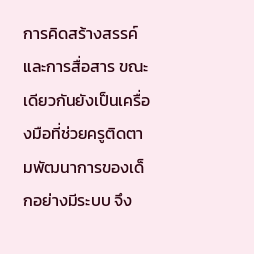การคิดสร้างสรรค์ และการสื่อสาร ขณะเดียวกันยังเป็นเครื่องมือที่ช่วยครูติดตามพัฒนาการของเด็กอย่างมีระบบ จึง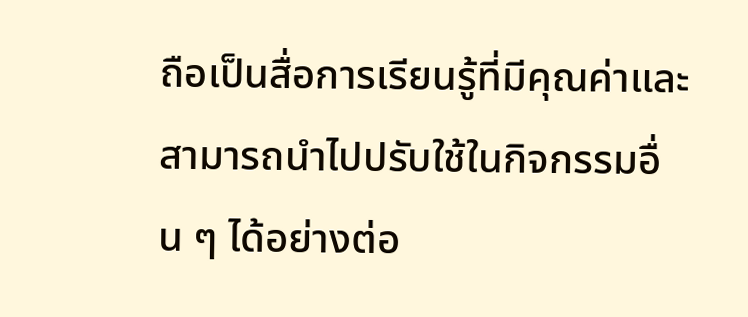ถือเป็นสื่อการเรียนรู้ที่มีคุณค่าและสามารถนำไปปรับใช้ในกิจกรรมอื่น ๆ ได้อย่างต่อ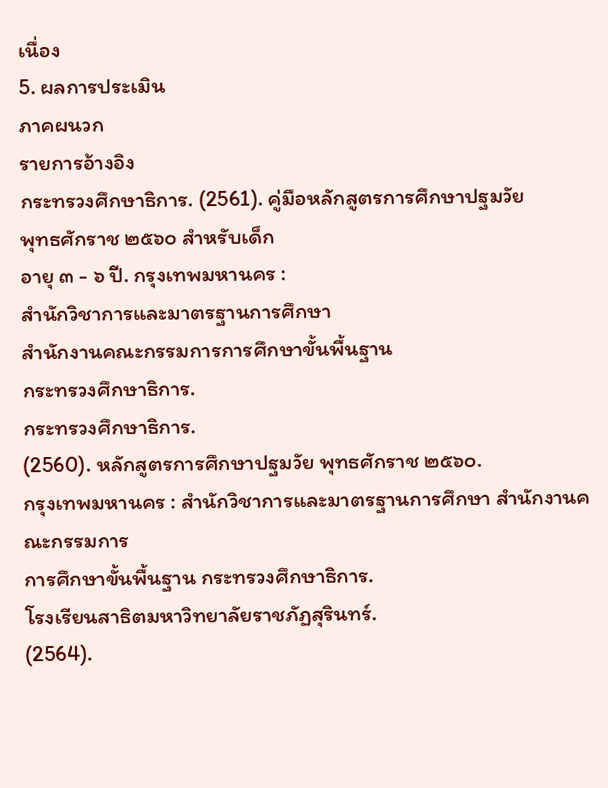เนื่อง
5. ผลการประเมิน
ภาคผนวก
รายการอ้างอิง
กระทรวงศึกษาธิการ. (2561). คู่มือหลักสูตรการศึกษาปฐมวัย
พุทธศักราช ๒๕๖๐ สำหรับเด็ก
อายุ ๓ - ๖ ปี. กรุงเทพมหานคร :
สำนักวิชาการและมาตรฐานการศึกษา
สำนักงานคณะกรรมการการศึกษาขั้นพื้นฐาน
กระทรวงศึกษาธิการ.
กระทรวงศึกษาธิการ.
(2560). หลักสูตรการศึกษาปฐมวัย พุทธศักราช ๒๕๖๐.
กรุงเทพมหานคร : สำนักวิชาการและมาตรฐานการศึกษา สำนักงานคณะกรรมการ
การศึกษาขั้นพื้นฐาน กระทรวงศึกษาธิการ.
โรงเรียนสาธิตมหาวิทยาลัยราชภัฏสุรินทร์.
(2564).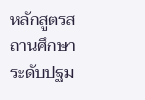หลักสูตรสถานศึกษาระดับปฐม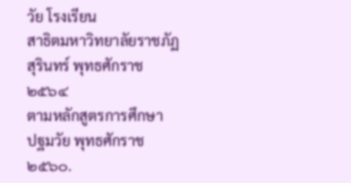วัย โรงเรียน
สาธิตมหาวิทยาลัยราชภัฏสุรินทร์ พุทธศักราช ๒๕๖๔
ตามหลักสูตรการศึกษา
ปฐมวัย พุทธศักราช ๒๕๖๐.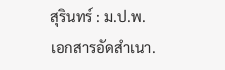สุรินทร์ : ม.ป.พ.
เอกสารอัดสำเนา.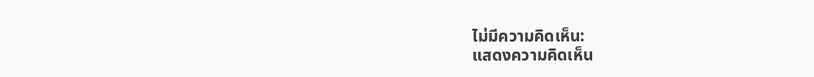ไม่มีความคิดเห็น:
แสดงความคิดเห็น